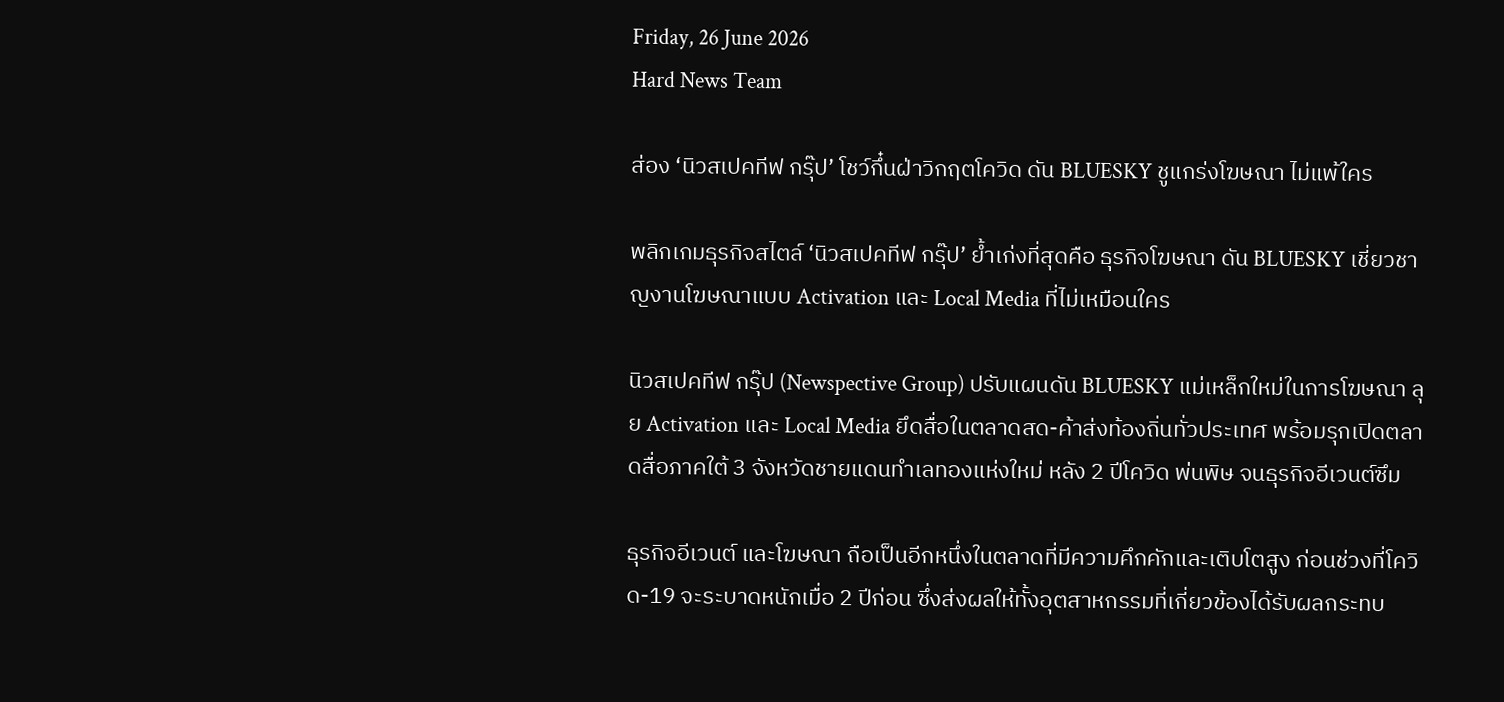Friday, 26 June 2026
Hard News Team

ส่อง ‘นิวสเปคทีฟ กรุ๊ป’ โชว์กึ๋นฝ่าวิกฤตโควิด ดัน BLUESKY ชูแกร่งโฆษณา ไม่แพ้ใคร

พลิกเกมธุรกิจสไตล์ ‘นิวสเปคทีฟ กรุ๊ป’ ย้ำเก่งที่สุดคือ ธุรกิจโฆษณา ดัน BLUESKY เชี่ยวชาญงานโฆษณาแบบ Activation และ Local Media ที่ไม่เหมือนใคร

นิวสเปคทีฟ กรุ๊ป (Newspective Group) ปรับแผนดัน BLUESKY แม่เหล็กใหม่ในการโฆษณา ลุย Activation และ Local Media ยึดสื่อในตลาดสด-ค้าส่งท้องถิ่นทั่วประเทศ พร้อมรุกเปิดตลาดสื่อภาคใต้ 3 จังหวัดชายแดนทำเลทองแห่งใหม่ หลัง 2 ปีโควิด พ่นพิษ จนธุรกิจอีเวนต์ซึม

ธุรกิจอีเวนต์ และโฆษณา ถือเป็นอีกหนึ่งในตลาดที่มีความคึกคักและเติบโตสูง ก่อนช่วงที่โควิด-19 จะระบาดหนักเมื่อ 2 ปีก่อน ซึ่งส่งผลให้ทั้งอุตสาหกรรมที่เกี่ยวข้องได้รับผลกระทบ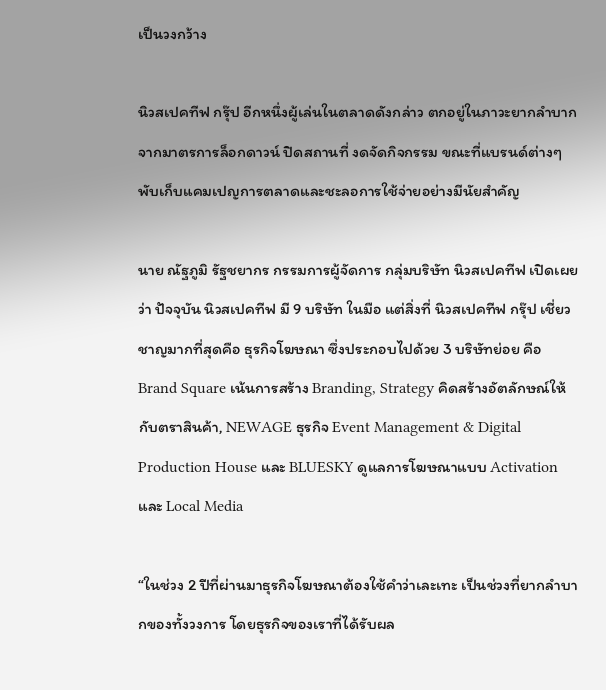เป็นวงกว้าง

นิวสเปคทีฟ กรุ๊ป อีกหนึ่งผู้เล่นในตลาดดังกล่าว ตกอยู่ในภาวะยากลำบากจากมาตรการล็อกดาวน์ ปิดสถานที่ งดจัดกิจกรรม ขณะที่แบรนด์ต่างๆ พับเก็บแคมเปญการตลาดและชะลอการใช้จ่ายอย่างมีนัยสำคัญ

นาย ณัฐภูมิ รัฐชยากร กรรมการผู้จัดการ กลุ่มบริษัท นิวสเปคทีฟ เปิดเผยว่า ปัจจุบัน นิวสเปคทีฟ มี 9 บริษัท ในมือ แต่สิ่งที่ นิวสเปคทีฟ กรุ๊ป เชี่ยวชาญมากที่สุดคือ ธุรกิจโฆษณา ซึ่งประกอบไปด้วย 3 บริษัทย่อย คือ Brand Square เน้นการสร้าง Branding, Strategy คิดสร้างอัตลักษณ์ให้กับตราสินค้า, NEWAGE ธุรกิจ Event Management & Digital Production House และ BLUESKY ดูแลการโฆษณาแบบ Activation และ Local Media

“ในช่วง 2 ปีที่ผ่านมาธุรกิจโฆษณาต้องใช้คำว่าเละเทะ เป็นช่วงที่ยากลำบากของทั้งวงการ โดยธุรกิจของเราที่ได้รับผล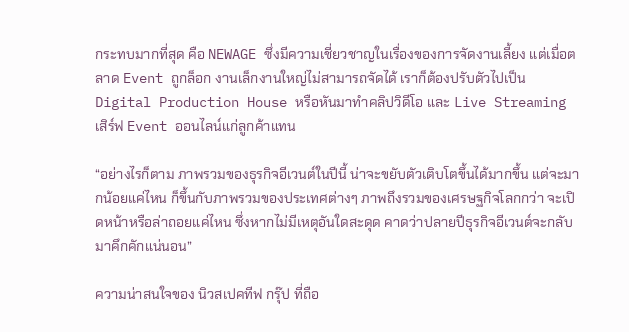กระทบมากที่สุด คือ NEWAGE ซึ่งมีความเชี่ยวชาญในเรื่องของการจัดงานเลี้ยง แต่เมื่อตลาด Event ถูกล็อก งานเล็กงานใหญ่ไม่สามารถจัดได้ เราก็ต้องปรับตัวไปเป็น Digital Production House หรือหันมาทำคลิปวิดีโอ และ Live Streaming เสิร์ฟ Event ออนไลน์แก่ลูกค้าแทน

“อย่างไรก็ตาม ภาพรวมของธุรกิจอีเวนต์ในปีนี้ น่าจะขยับตัวเติบโตขึ้นได้มากขึ้น แต่จะมากน้อยแค่ไหน ก็ขึ้นกับภาพรวมของประเทศต่างๆ ภาพถึงรวมของเศรษฐกิจโลกกว่า จะเปิดหน้าหรือล่าถอยแค่ไหน ซึ่งหากไม่มีเหตุอันใดสะดุด คาดว่าปลายปีธุรกิจอีเวนต์จะกลับมาคึกคักแน่นอน”

ความน่าสนใจของ นิวสเปคทีฟ กรุ๊ป ที่ถือ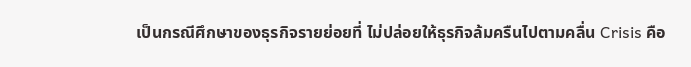เป็นกรณีศึกษาของธุรกิจรายย่อยที่ ไม่ปล่อยให้ธุรกิจล้มครืนไปตามคลื่น Crisis คือ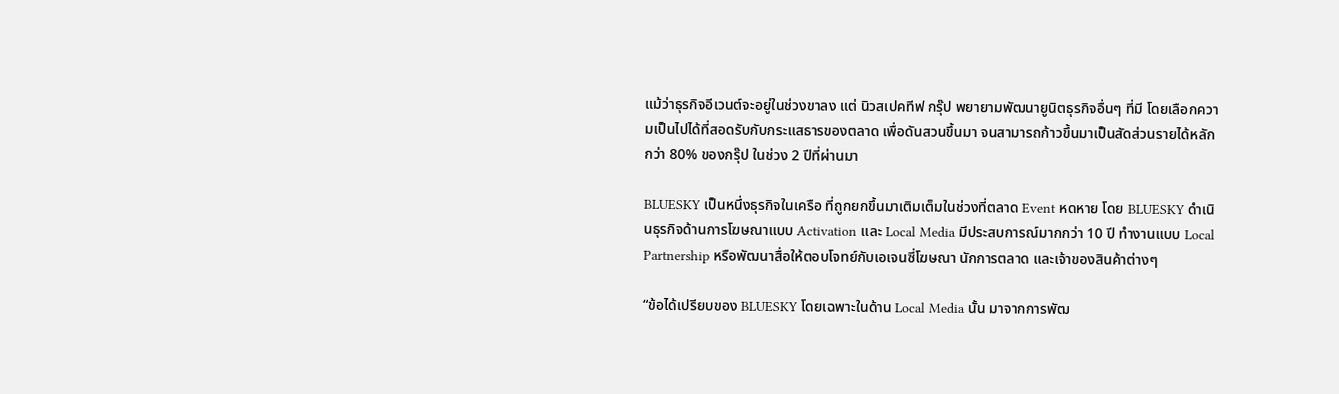แม้ว่าธุรกิจอีเวนต์จะอยู่ในช่วงขาลง แต่ นิวสเปคทีฟ กรุ๊ป พยายามพัฒนายูนิตธุรกิจอื่นๆ ที่มี โดยเลือกความเป็นไปได้ที่สอดรับกับกระแสธารของตลาด เพื่อดันสวนขึ้นมา จนสามารถก้าวขึ้นมาเป็นสัดส่วนรายได้หลักกว่า 80% ของกรุ๊ป ในช่วง 2 ปีที่ผ่านมา

BLUESKY เป็นหนึ่งธุรกิจในเครือ ที่ถูกยกขึ้นมาเติมเต็มในช่วงที่ตลาด Event หดหาย โดย BLUESKY ดำเนินธุรกิจด้านการโฆษณาแบบ Activation และ Local Media มีประสบการณ์มากกว่า 10 ปี ทำงานแบบ Local Partnership หรือพัฒนาสื่อให้ตอบโจทย์กับเอเจนซี่โฆษณา นักการตลาด และเจ้าของสินค้าต่างๆ

“ข้อได้เปรียบของ BLUESKY โดยเฉพาะในด้าน Local Media นั้น มาจากการพัฒ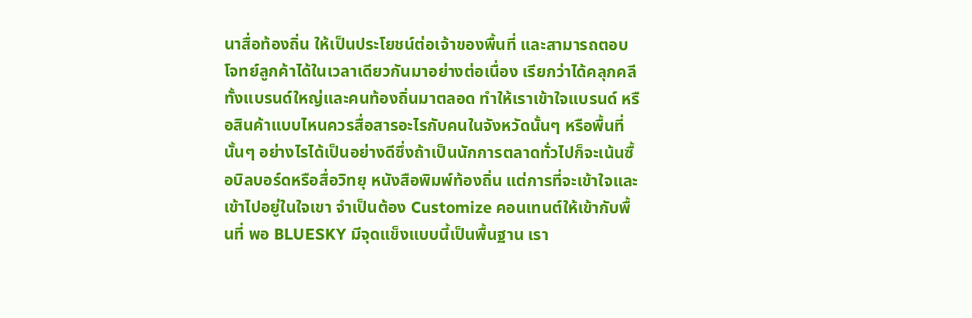นาสื่อท้องถิ่น ให้เป็นประโยชน์ต่อเจ้าของพื้นที่ และสามารถตอบโจทย์ลูกค้าได้ในเวลาเดียวกันมาอย่างต่อเนื่อง เรียกว่าได้คลุกคลีทั้งแบรนด์ใหญ่และคนท้องถิ่นมาตลอด ทำให้เราเข้าใจแบรนด์ หรือสินค้าแบบไหนควรสื่อสารอะไรกับคนในจังหวัดนั้นๆ หรือพื้นที่นั้นๆ อย่างไรได้เป็นอย่างดีซึ่งถ้าเป็นนักการตลาดทั่วไปก็จะเน้นซื้อบิลบอร์ดหรือสื่อวิทยุ หนังสือพิมพ์ท้องถิ่น แต่การที่จะเข้าใจและเข้าไปอยู่ในใจเขา จำเป็นต้อง Customize คอนเทนต์ให้เข้ากับพื้นที่ พอ BLUESKY มีจุดแข็งแบบนี้เป็นพื้นฐาน เรา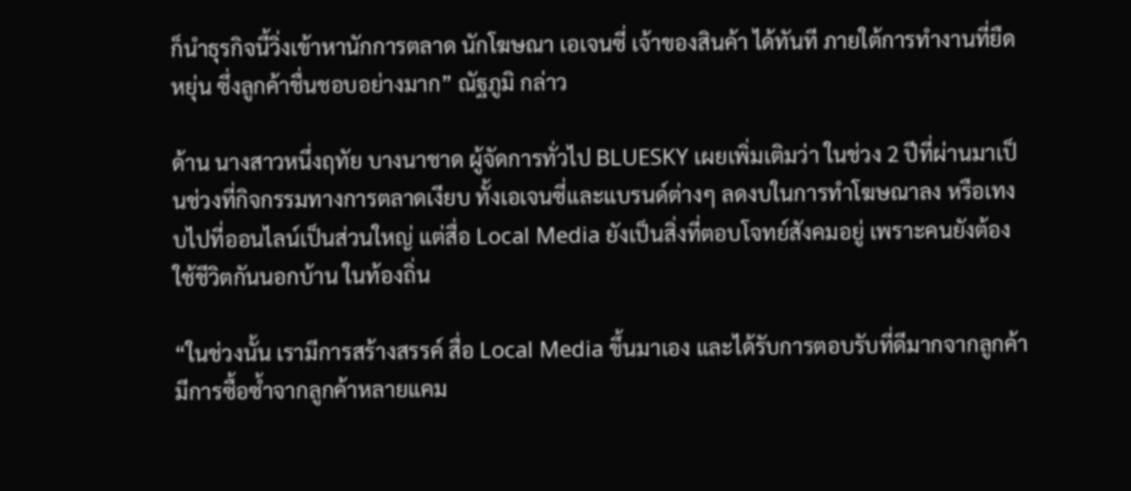ก็นำธุรกิจนี้วิ่งเข้าหานักการตลาด นักโฆษณา เอเจนซี่ เจ้าของสินค้า ได้ทันที ภายใต้การทำงานที่ยืดหยุ่น ซึ่งลูกค้าชื่นชอบอย่างมาก” ณัฐภูมิ กล่าว

ด้าน นางสาวหนึ่งฤทัย บางนาชาด ผู้จัดการทั่วไป BLUESKY เผยเพิ่มเติมว่า ในช่วง 2 ปีที่ผ่านมาเป็นช่วงที่กิจกรรมทางการตลาดเงียบ ทั้งเอเจนซี่และแบรนด์ต่างๆ ลดงบในการทำโฆษณาลง หรือเทงบไปที่ออนไลน์เป็นส่วนใหญ่ แต่สื่อ Local Media ยังเป็นสิ่งที่ตอบโจทย์สังคมอยู่ เพราะคนยังต้องใช้ชีวิตกันนอกบ้าน ในท้องถิ่น

“ในช่วงนั้น เรามีการสร้างสรรค์ สื่อ Local Media ขึ้นมาเอง และได้รับการตอบรับที่ดีมากจากลูกค้ามีการซื้อซ้ำจากลูกค้าหลายแคม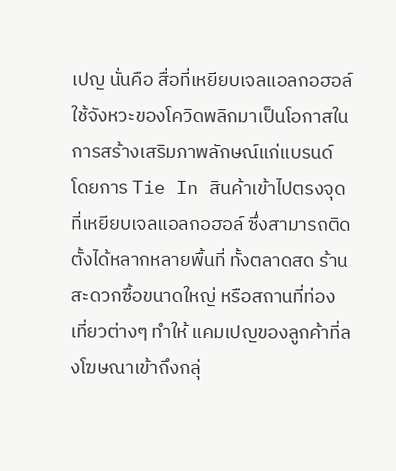เปญ นั่นคือ สื่อที่เหยียบเจลแอลกอฮอล์ ใช้จังหวะของโควิดพลิกมาเป็นโอกาสในการสร้างเสริมภาพลักษณ์แก่แบรนด์ โดยการ Tie In สินค้าเข้าไปตรงจุดที่เหยียบเจลแอลกอฮอล์ ซึ่งสามารถติดตั้งได้หลากหลายพื้นที่ ทั้งตลาดสด ร้านสะดวกซื้อขนาดใหญ่ หรือสถานที่ท่องเที่ยวต่างๆ ทำให้ แคมเปญของลูกค้าที่ลงโฆษณาเข้าถึงกลุ่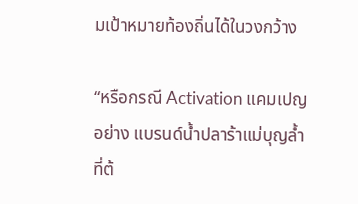มเป้าหมายท้องถิ่นได้ในวงกว้าง

“หรือกรณี Activation แคมเปญอย่าง แบรนด์น้ำปลาร้าแม่บุญล้ำ ที่ต้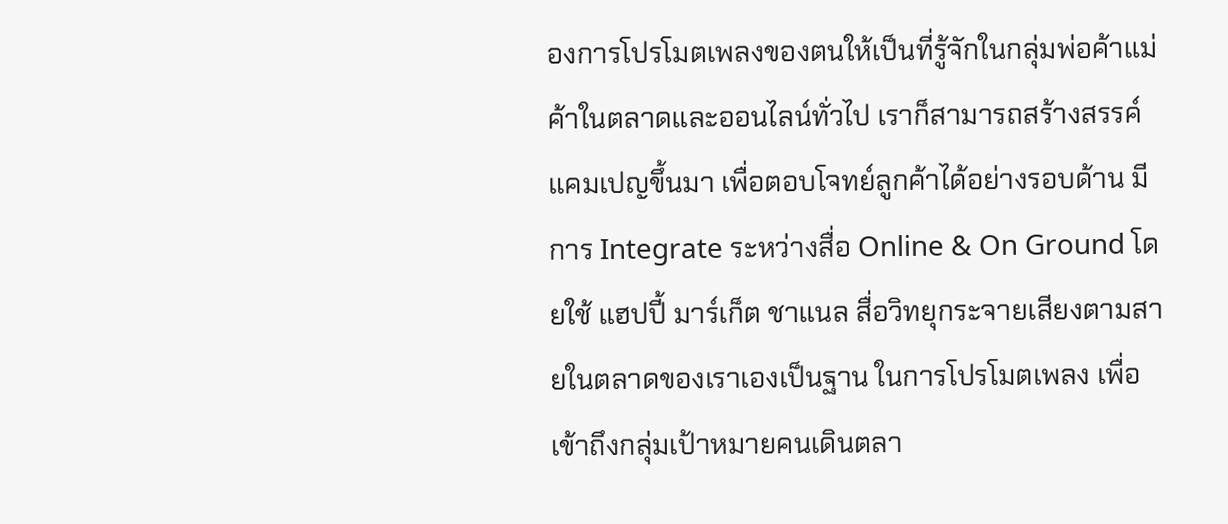องการโปรโมตเพลงของตนให้เป็นที่รู้จักในกลุ่มพ่อค้าแม่ค้าในตลาดและออนไลน์ทั่วไป เราก็สามารถสร้างสรรค์แคมเปญขึ้นมา เพื่อตอบโจทย์ลูกค้าได้อย่างรอบด้าน มีการ Integrate ระหว่างสื่อ Online & On Ground โดยใช้ แฮปปี้ มาร์เก็ต ชาแนล สื่อวิทยุกระจายเสียงตามสายในตลาดของเราเองเป็นฐาน ในการโปรโมตเพลง เพื่อเข้าถึงกลุ่มเป้าหมายคนเดินตลา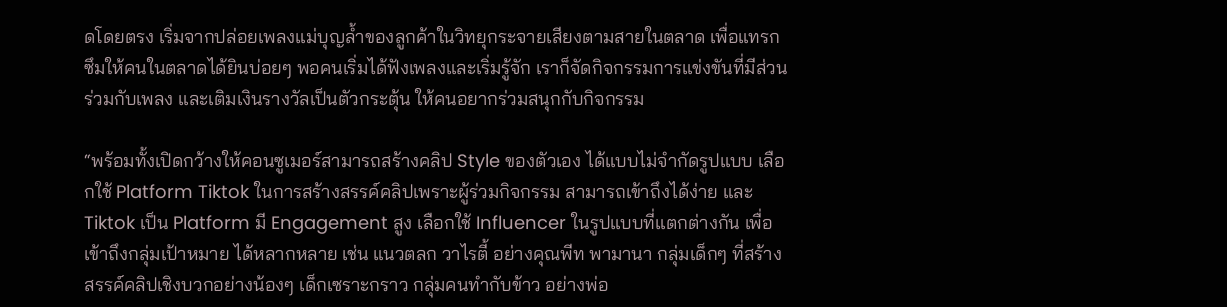ดโดยตรง เริ่มจากปล่อยเพลงแม่บุญล้ำของลูกค้าในวิทยุกระจายเสียงตามสายในตลาด เพื่อแทรกซึมให้คนในตลาดได้ยินบ่อยๆ พอคนเริ่มได้ฟังเพลงและเริ่มรู้จัก เราก็จัดกิจกรรมการแข่งขันที่มีส่วนร่วมกับเพลง และเติมเงินรางวัลเป็นตัวกระตุ้น ให้คนอยากร่วมสนุกกับกิจกรรม

“พร้อมทั้งเปิดกว้างให้คอนซูเมอร์สามารถสร้างคลิป Style ของตัวเอง ได้แบบไม่จำกัดรูปแบบ เลือกใช้ Platform Tiktok ในการสร้างสรรค์คลิปเพราะผู้ร่วมกิจกรรม สามารถเข้าถึงได้ง่าย และ Tiktok เป็น Platform มี Engagement สูง เลือกใช้ Influencer ในรูปแบบที่แตกต่างกัน เพื่อเข้าถึงกลุ่มเป้าหมาย ได้หลากหลาย เช่น แนวตลก วาไรตี้ อย่างคุณพีท พามานา กลุ่มเด็กๆ ที่สร้างสรรค์คลิปเชิงบวกอย่างน้องๆ เด็กเซราะกราว กลุ่มคนทำกับข้าว อย่างพ่อ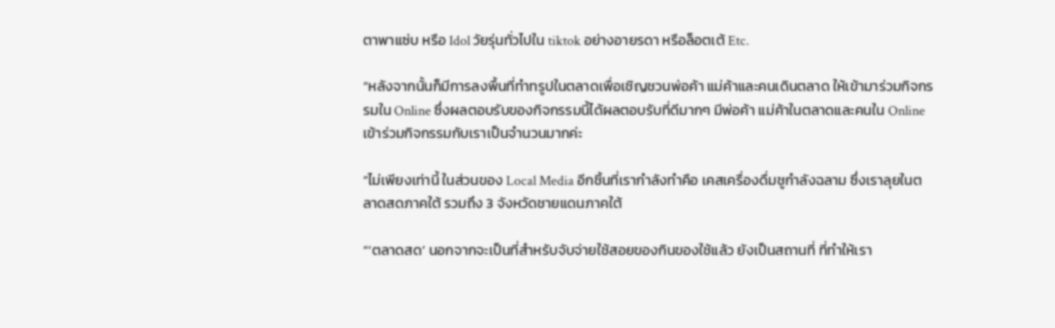ตาพาแซ่บ หรือ Idol วัยรุ่นทั่วไปใน tiktok อย่างอายรดา หรือล็อตเต้ Etc.

“หลังจากนั้นก็มีการลงพื้นที่ทำทรูปในตลาดเพื่อเชิญชวนพ่อค้า แม่ค้าและคนเดินตลาด ให้เข้ามาร่วมกิจกรรมใน Online ซึ่งผลตอบรับของกิจกรรมนี้ได้ผลตอบรับที่ดีมากๆ มีพ่อค้า แม่ค้าในตลาดและคนใน Online เข้าร่วมกิจกรรมกับเราเป็นจำนวนมากค่ะ

“ไม่เพียงเท่านี้ ในส่วนของ Local Media อีกชิ้นที่เรากำลังทำคือ เคสเครื่องดื่มชูกำลังฉลาม ซึ่งเราลุยในตลาดสดภาคใต้ รวมถึง 3 จังหวัดชายแดนภาคใต้

“‘ตลาดสด’ นอกจากจะเป็นที่สำหรับจับจ่ายใช้สอยของกินของใช้แล้ว ยังเป็นสถานที่ ที่ทำให้เรา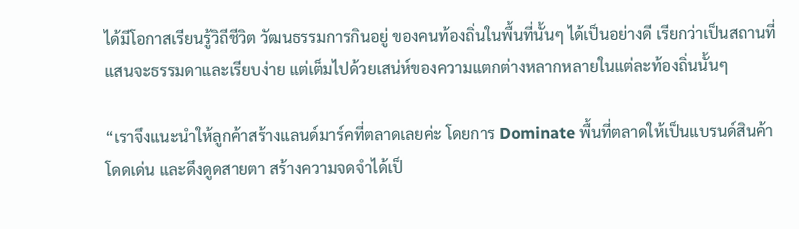ได้มีโอกาสเรียนรู้วิถีชีวิต วัฒนธรรมการกินอยู่ ของคนท้องถิ่นในพื้นที่นั้นๆ ได้เป็นอย่างดี เรียกว่าเป็นสถานที่แสนจะธรรมดาและเรียบง่าย แต่เต็มไปด้วยเสน่ห์ของความแตกต่างหลากหลายในแต่ละท้องถิ่นนั้นๆ

“เราจึงแนะนำให้ลูกค้าสร้างแลนด์มาร์คที่ตลาดเลยค่ะ โดยการ Dominate พื้นที่ตลาดให้เป็นแบรนด์สินค้า โดดเด่น และดึงดูดสายตา สร้างความจดจำได้เป็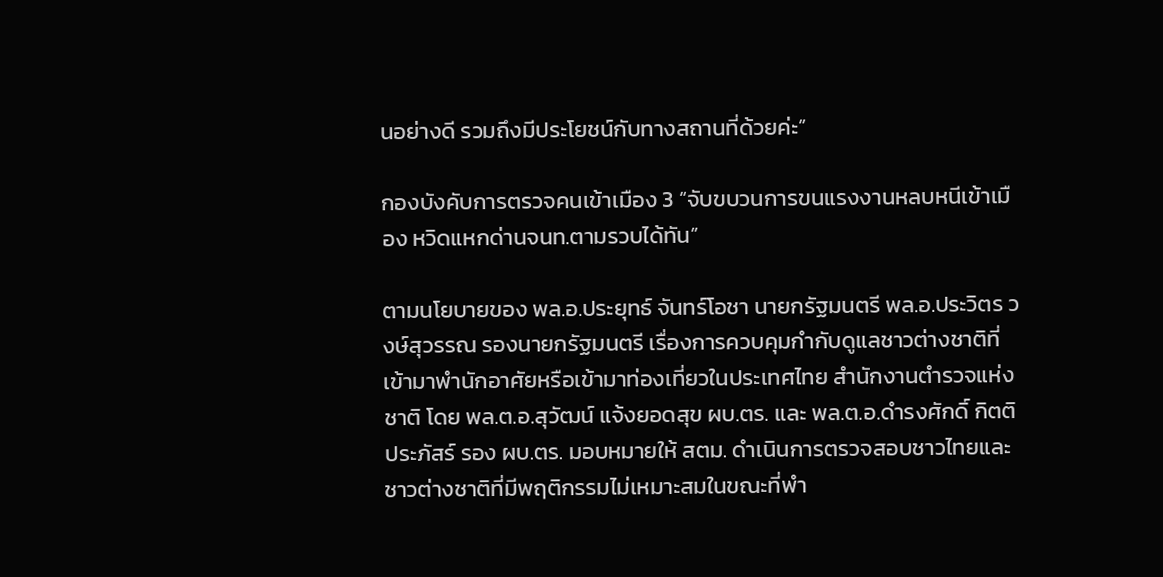นอย่างดี รวมถึงมีประโยชน์กับทางสถานที่ด้วยค่ะ”

กองบังคับการตรวจคนเข้าเมือง 3 “จับขบวนการขนแรงงานหลบหนีเข้าเมือง หวิดแหกด่านจนท.ตามรวบได้ทัน”

ตามนโยบายของ พล.อ.ประยุทธ์ จันทร์โอชา นายกรัฐมนตรี พล.อ.ประวิตร วงษ์สุวรรณ รองนายกรัฐมนตรี เรื่องการควบคุมกำกับดูแลชาวต่างชาติที่เข้ามาพำนักอาศัยหรือเข้ามาท่องเที่ยวในประเทศไทย สำนักงานตำรวจแห่งชาติ โดย พล.ต.อ.สุวัฒน์ แจ้งยอดสุข ผบ.ตร. และ พล.ต.อ.ดำรงศักดิ์ กิตติประภัสร์ รอง ผบ.ตร. มอบหมายให้ สตม. ดำเนินการตรวจสอบชาวไทยและชาวต่างชาติที่มีพฤติกรรมไม่เหมาะสมในขณะที่พำ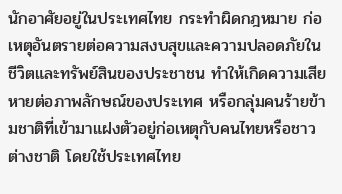นักอาศัยอยู่ในประเทศไทย กระทำผิดกฎหมาย ก่อเหตุอันตรายต่อความสงบสุขและความปลอดภัยในชีวิตและทรัพย์สินของประชาชน ทำให้เกิดความเสียหายต่อภาพลักษณ์ของประเทศ หรือกลุ่มคนร้ายข้ามชาติที่เข้ามาแฝงตัวอยู่ก่อเหตุกับคนไทยหรือชาวต่างชาติ โดยใช้ประเทศไทย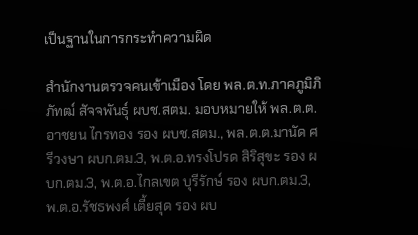เป็นฐานในการกระทำความผิด

สำนักงานตรวจคนเข้าเมือง โดย พล.ต.ท.ภาคภูมิภิภัทฒ์ สัจจพันธุ์ ผบช.สตม. มอบหมายให้ พล.ต.ต.อาชยน ไกรทอง รอง ผบช.สตม., พล.ต.ต.มานัด ศรีวงษา ผบก.ตม.3, พ.ต.อ.ทรงโปรด สิริสุขะ รอง ผบก.ตม.3, พ.ต.อ.ไกลเขต บุรีรักษ์ รอง ผบก.ตม.3, พ.ต.อ.รัชธพงศ์ เตี้ยสุด รอง ผบ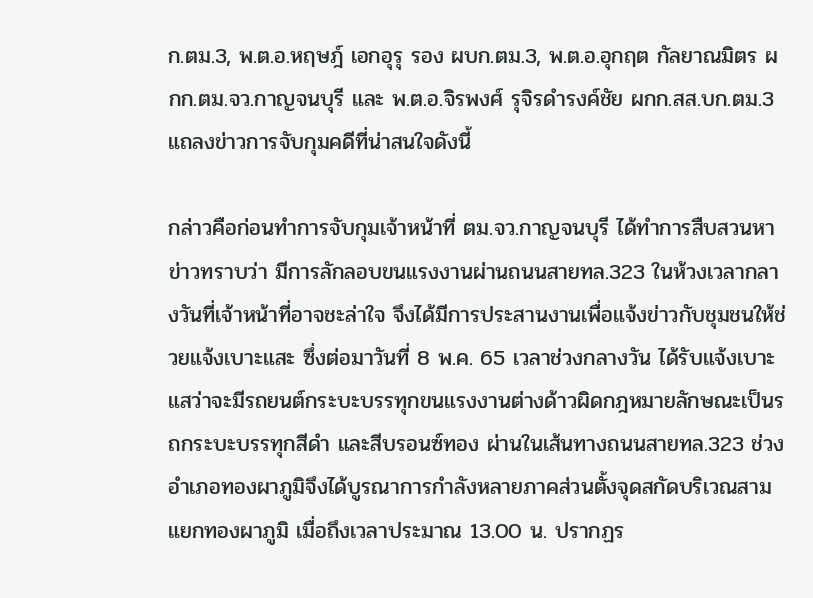ก.ตม.3, พ.ต.อ.หฤษฎ์ เอกอุรุ รอง ผบก.ตม.3, พ.ต.อ.อุกฤต กัลยาณมิตร ผกก.ตม.จว.กาญจนบุรี และ พ.ต.อ.จิรพงศ์ รุจิรดำรงค์ชัย ผกก.สส.บก.ตม.3 แถลงข่าวการจับกุมคดีที่น่าสนใจดังนี้

กล่าวคือก่อนทำการจับกุมเจ้าหน้าที่ ตม.จว.กาญจนบุรี ได้ทำการสืบสวนหาข่าวทราบว่า มีการลักลอบขนแรงงานผ่านถนนสายทล.323 ในห้วงเวลากลางวันที่เจ้าหน้าที่อาจชะล่าใจ จึงได้มีการประสานงานเพื่อแจ้งข่าวกับชุมชนให้ช่วยแจ้งเบาะแสะ ซึ่งต่อมาวันที่ 8 พ.ค. 65 เวลาช่วงกลางวัน ได้รับแจ้งเบาะแสว่าจะมีรถยนต์กระบะบรรทุกขนแรงงานต่างด้าวผิดกฎหมายลักษณะเป็นรถกระบะบรรทุกสีดำ และสีบรอนซ์ทอง ผ่านในเส้นทางถนนสายทล.323 ช่วงอำเภอทองผาภูมิจึงได้บูรณาการกำลังหลายภาคส่วนตั้งจุดสกัดบริเวณสามแยกทองผาภูมิ เมื่อถึงเวลาประมาณ 13.00 น. ปรากฏร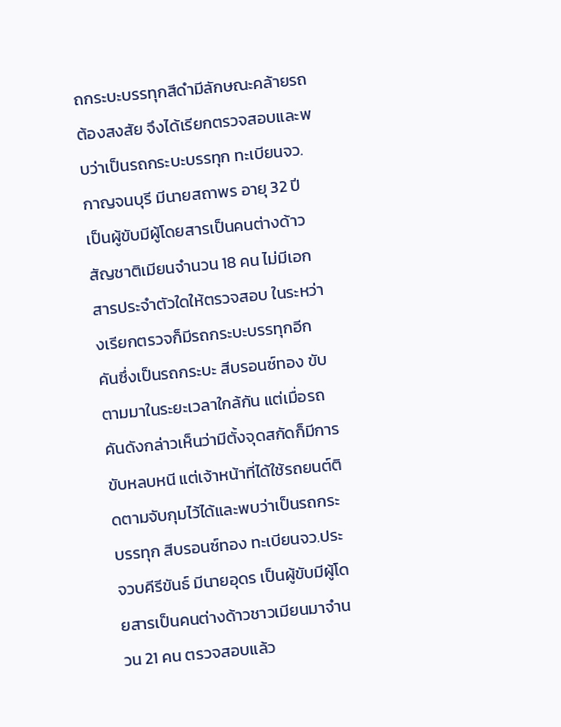ถกระบะบรรทุกสีดำมีลักษณะคล้ายรถต้องสงสัย จึงได้เรียกตรวจสอบและพบว่าเป็นรถกระบะบรรทุก ทะเบียนจว.กาญจนบุรี มีนายสถาพร อายุ 32 ปี เป็นผู้ขับมีผู้โดยสารเป็นคนต่างด้าวสัญชาติเมียนจำนวน 18 คน ไม่มีเอกสารประจำตัวใดให้ตรวจสอบ ในระหว่างเรียกตรวจก็มีรถกระบะบรรทุกอีกคันซึ่งเป็นรถกระบะ สีบรอนซ์ทอง ขับตามมาในระยะเวลาใกล้กัน แต่เมื่อรถคันดังกล่าวเห็นว่ามีตั้งจุดสกัดก็มีการขับหลบหนี แต่เจ้าหน้าที่ได้ใช้รถยนต์ติดตามจับกุมไว้ได้และพบว่าเป็นรถกระบรรทุก สีบรอนซ์ทอง ทะเบียนจว.ประจวบคีรีขันธ์ มีนายอุดร เป็นผู้ขับมีผู้โดยสารเป็นคนต่างด้าวชาวเมียนมาจำนวน 21 คน ตรวจสอบแล้ว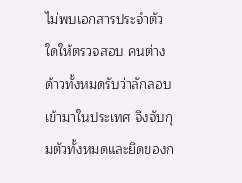ไม่พบเอกสารประจำตัวใดให้ตรวจสอบ คนต่างด้าวทั้งหมดรับว่าลักลอบเข้ามาในประเทศ จึงจับกุมตัวทั้งหมดและยึดของก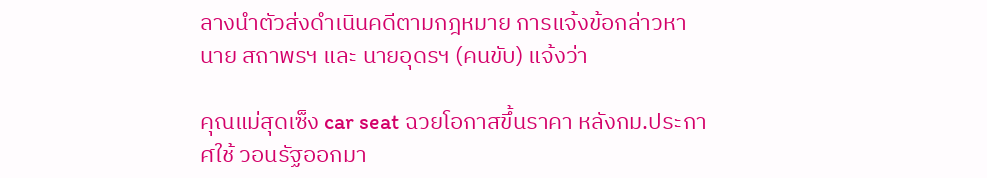ลางนำตัวส่งดำเนินคดีตามกฎหมาย การแจ้งข้อกล่าวหา นาย สถาพรฯ และ นายอุดรฯ (คนขับ) แจ้งว่า

คุณแม่สุดเซ็ง car seat ฉวยโอกาสขึ้นราคา หลังกม.ประกาศใช้ วอนรัฐออกมา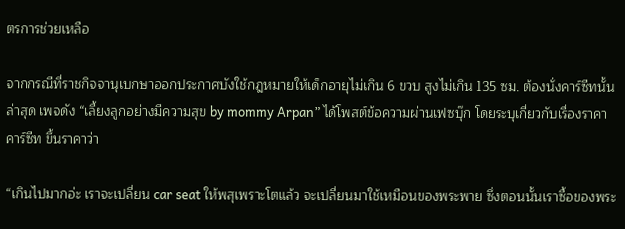ตรการช่วยเหลือ

จากกรณีที่ราชกิจจานุเบกษาออกประกาศบังใช้กฎหมายให้เด็กอายุไม่เกิน 6 ขวบ สูงไม่เกิน 135 ซม. ต้องนั่งคาร์ซีทนั้น ล่าสุด เพจดัง “เลี้ยงลูกอย่างมีความสุข by mommy Arpan” ได้โพสต์ข้อความผ่านเฟซบุ๊ก โดยระบุเกี่ยวกับเรื่องราคาคาร์ซีท ขึ้นราคาว่า

“เกินไปมากอ่ะ เราจะเปลี่ยน car seat ให้พสุเพราะโตแล้ว จะเปลี่ยนมาใช้เหมือนของพระพาย ซึ่งตอนนั้นเราซื้อของพระ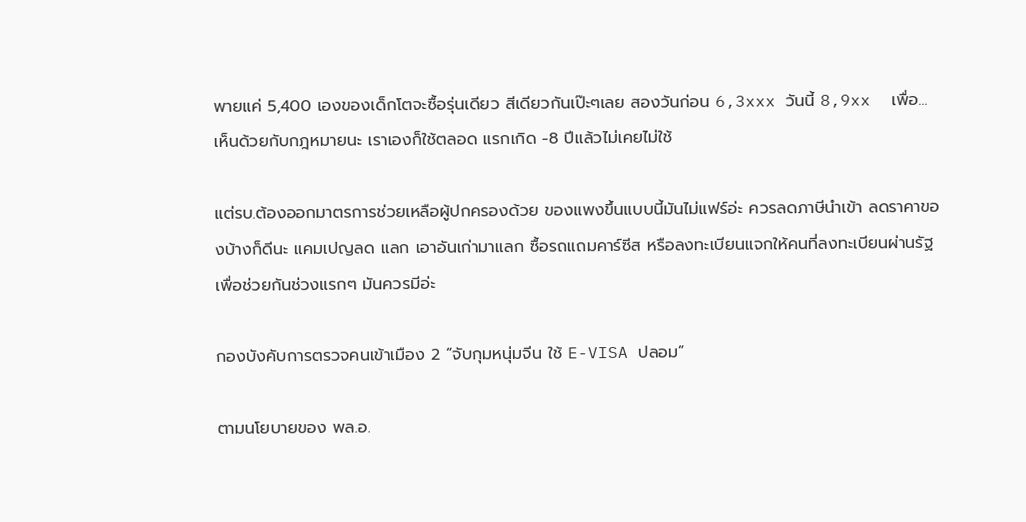พายแค่ 5,400 เองของเด็กโตจะซื้อรุ่นเดียว สีเดียวกันเป๊ะๆเลย สองวันก่อน 6,3xxx วันนี้ 8,9xx  เพื่อ... เห็นด้วยกับกฎหมายนะ เราเองก็ใช้ตลอด แรกเกิด -8 ปีแล้วไม่เคยไม่ใช้

แต่รบ.ต้องออกมาตรการช่วยเหลือผู้ปกครองด้วย ของแพงขึ้นแบบนี้มันไม่แฟร์อ่ะ ควรลดภาษีนำเข้า ลดราคาของบ้างก็ดีนะ แคมเปญลด แลก เอาอันเก่ามาแลก ซื้อรถแถมคาร์ซีส หรือลงทะเบียนแจกให้คนที่ลงทะเบียนผ่านรัฐ เพื่อช่วยกันช่วงแรกๆ มันควรมีอ่ะ

กองบังคับการตรวจคนเข้าเมือง 2 “จับกุมหนุ่มจีน ใช้ E-VISA ปลอม”

ตามนโยบายของ พล.อ.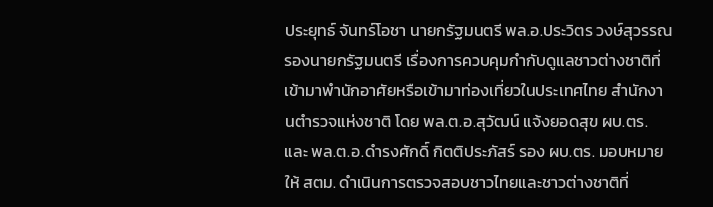ประยุทธ์ จันทร์โอชา นายกรัฐมนตรี พล.อ.ประวิตร วงษ์สุวรรณ รองนายกรัฐมนตรี เรื่องการควบคุมกำกับดูแลชาวต่างชาติที่เข้ามาพำนักอาศัยหรือเข้ามาท่องเที่ยวในประเทศไทย สำนักงานตำรวจแห่งชาติ โดย พล.ต.อ.สุวัฒน์ แจ้งยอดสุข ผบ.ตร. และ พล.ต.อ.ดํารงศักดิ์ กิตติประภัสร์ รอง ผบ.ตร. มอบหมายให้ สตม. ดำเนินการตรวจสอบชาวไทยและชาวต่างชาติที่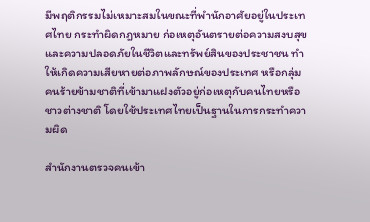มีพฤติกรรมไม่เหมาะสมในขณะที่พำนักอาศัยอยู่ในประเทศไทย กระทำผิดกฎหมาย ก่อเหตุอันตรายต่อความสงบสุขและความปลอดภัยในชีวิตและทรัพย์สินของประชาชน ทำให้เกิดความเสียหายต่อภาพลักษณ์ของประเทศ หรือกลุ่มคนร้ายข้ามชาติที่เข้ามาแฝงตัวอยู่ก่อเหตุกับคนไทยหรือชาวต่างชาติ โดยใช้ประเทศไทยเป็นฐานในการกระทำความผิด

สำนักงานตรวจคนเข้า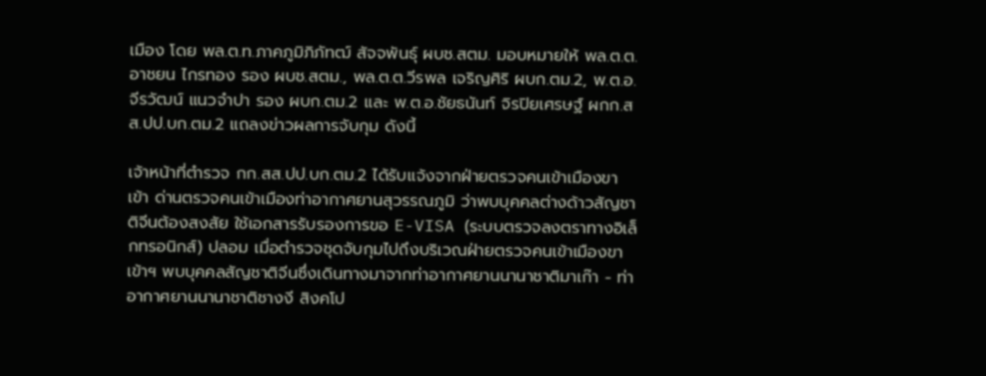เมือง โดย พล.ต.ท.ภาคภูมิภิภัทฒ์ สัจจพันธุ์ ผบช.สตม. มอบหมายให้ พล.ต.ต.อาชยน ไกรทอง รอง ผบช.สตม., พล.ต.ต.วีรพล เจริญศิริ ผบก.ตม.2, พ.ต.อ.จีรวัฒน์ แนวจำปา รอง ผบก.ตม.2 และ พ.ต.อ.ชัยธนันท์ จิรปิยเศรษฐ์ ผกก.สส.ปป.บก.ตม.2 แถลงข่าวผลการจับกุม ดังนี้

เจ้าหน้าที่ตำรวจ กก.สส.ปป.บก.ตม.2 ได้รับแจ้งจากฝ่ายตรวจคนเข้าเมืองขาเข้า ด่านตรวจคนเข้าเมืองท่าอากาศยานสุวรรณภูมิ ว่าพบบุคคลต่างด้าวสัญชาติจีนต้องสงสัย ใช้เอกสารรับรองการขอ E-VISA (ระบบตรวจลงตราทางอิเล็กทรอนิกส์) ปลอม เมื่อตำรวจชุดจับกุมไปถึงบริเวณฝ่ายตรวจคนเข้าเมืองขาเข้าฯ พบบุคคลสัญชาติจีนซึ่งเดินทางมาจากท่าอากาศยานนานาชาติมาเก๊า - ท่าอากาศยานนานาชาติชางงี สิงคโป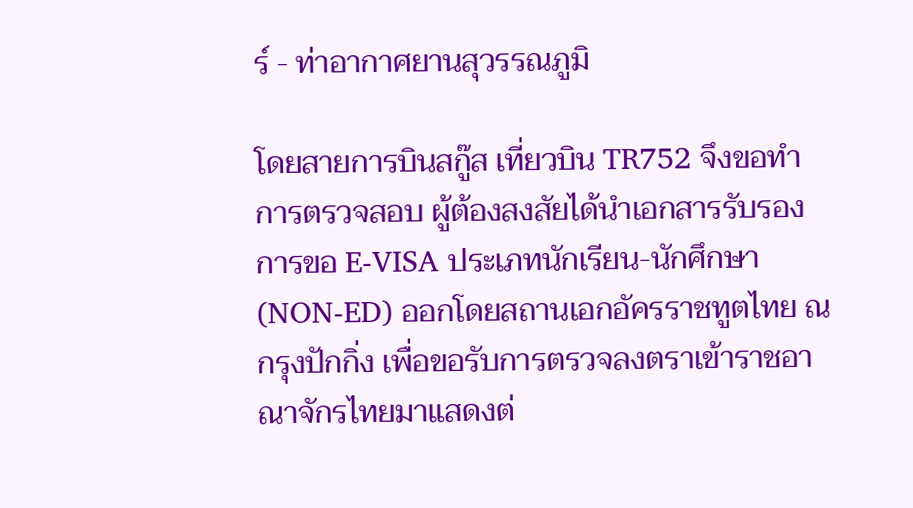ร์ - ท่าอากาศยานสุวรรณภูมิ

โดยสายการบินสกู๊ส เที่ยวบิน TR752 จึงขอทำการตรวจสอบ ผู้ต้องสงสัยได้นำเอกสารรับรองการขอ E-VISA ประเภทนักเรียน-นักศึกษา (NON-ED) ออกโดยสถานเอกอัครราชทูตไทย ณ กรุงปักกิ่ง เพื่อขอรับการตรวจลงตราเข้าราชอาณาจักรไทยมาแสดงต่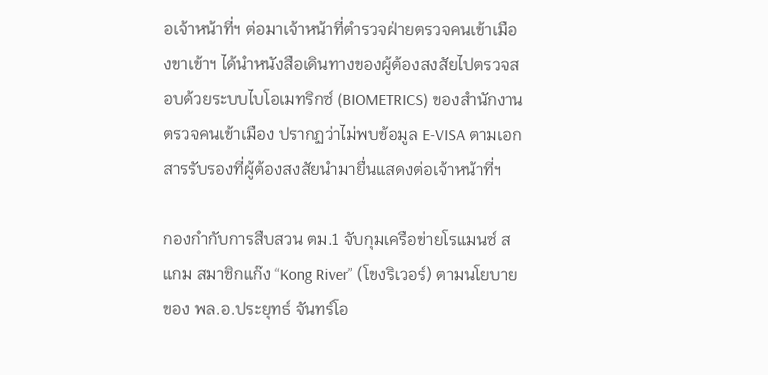อเจ้าหน้าที่ฯ ต่อมาเจ้าหน้าที่ตำรวจฝ่ายตรวจคนเข้าเมืองขาเข้าฯ ได้นำหนังสือเดินทางของผู้ต้องสงสัยไปตรวจสอบด้วยระบบไบโอเมทริกซ์ (BIOMETRICS) ของสำนักงานตรวจคนเข้าเมือง ปรากฏว่าไม่พบข้อมูล E-VISA ตามเอกสารรับรองที่ผู้ต้องสงสัยนำมายื่นแสดงต่อเจ้าหน้าที่ฯ

กองกำกับการสืบสวน ตม.1 จับกุมเครือข่ายโรแมนซ์ สแกม สมาชิกแก๊ง “Kong River” (โขงริเวอร์) ตามนโยบายของ พล.อ.ประยุทธ์ จันทร์โอ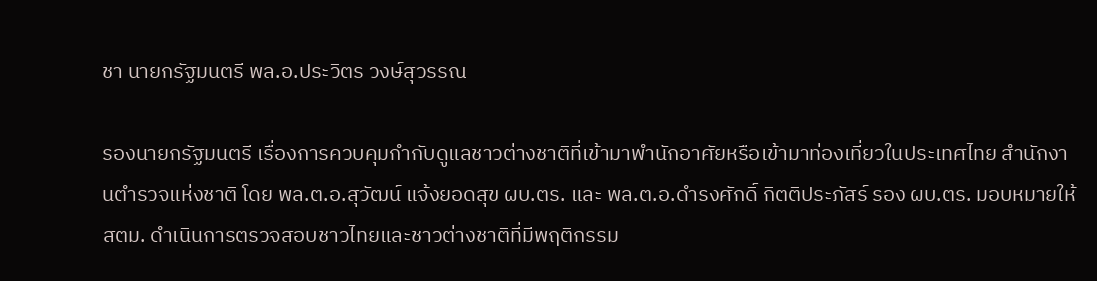ชา นายกรัฐมนตรี พล.อ.ประวิตร วงษ์สุวรรณ

รองนายกรัฐมนตรี เรื่องการควบคุมกำกับดูแลชาวต่างชาติที่เข้ามาพำนักอาศัยหรือเข้ามาท่องเที่ยวในประเทศไทย สำนักงานตำรวจแห่งชาติ โดย พล.ต.อ.สุวัฒน์ แจ้งยอดสุข ผบ.ตร. และ พล.ต.อ.ดำรงศักดิ์ กิตติประภัสร์ รอง ผบ.ตร. มอบหมายให้ สตม. ดำเนินการตรวจสอบชาวไทยและชาวต่างชาติที่มีพฤติกรรม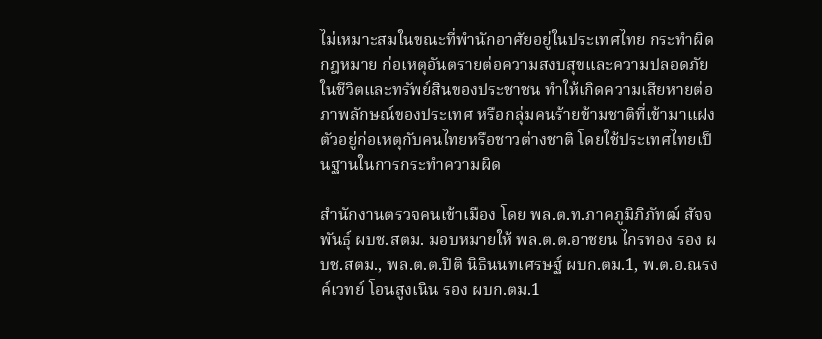ไม่เหมาะสมในขณะที่พำนักอาศัยอยู่ในประเทศไทย กระทำผิดกฎหมาย ก่อเหตุอันตรายต่อความสงบสุขและความปลอดภัยในชีวิตและทรัพย์สินของประชาชน ทำให้เกิดความเสียหายต่อภาพลักษณ์ของประเทศ หรือกลุ่มคนร้ายข้ามชาติที่เข้ามาแฝงตัวอยู่ก่อเหตุกับคนไทยหรือชาวต่างชาติ โดยใช้ประเทศไทยเป็นฐานในการกระทำความผิด

สำนักงานตรวจคนเข้าเมือง โดย พล.ต.ท.ภาคภูมิภิภัทฒ์ สัจจพันธุ์ ผบช.สตม. มอบหมายให้ พล.ต.ต.อาชยน ไกรทอง รอง ผบช.สตม., พล.ต.ต.ปิติ นิธินนทเศรษฐ์ ผบก.ตม.1, พ.ต.อ.ณรงค์เวทย์ โอนสูงเนิน รอง ผบก.ตม.1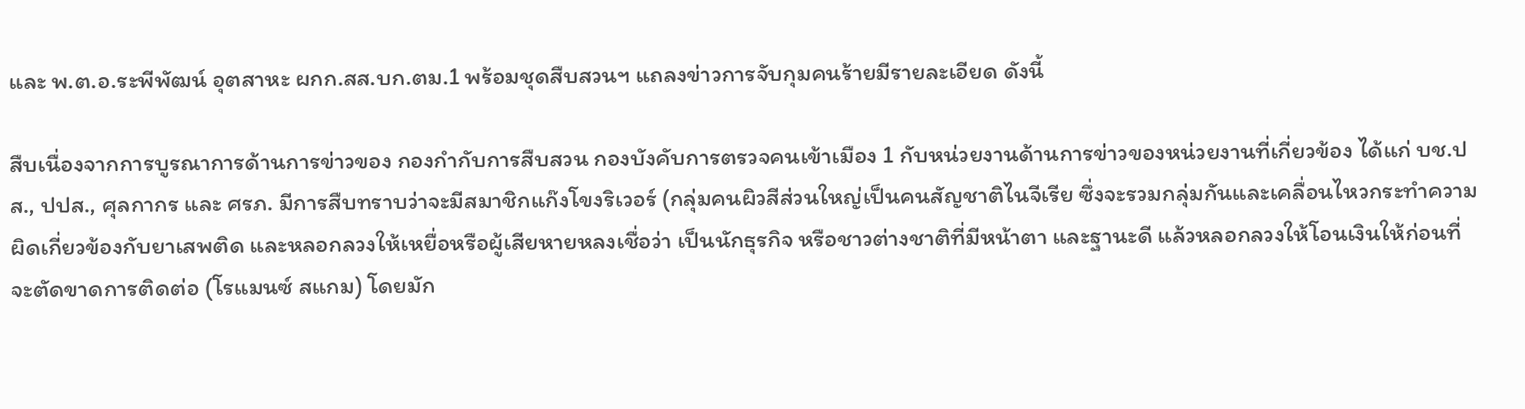และ พ.ต.อ.ระพีพัฒน์ อุตสาหะ ผกก.สส.บก.ตม.1 พร้อมชุดสืบสวนฯ แถลงข่าวการจับกุมคนร้ายมีรายละเอียด ดังนี้

สืบเนื่องจากการบูรณาการด้านการข่าวของ กองกำกับการสืบสวน กองบังคับการตรวจคนเข้าเมือง 1 กับหน่วยงานด้านการข่าวของหน่วยงานที่เกี่ยวข้อง ได้แก่ บช.ปส., ปปส., ศุลกากร และ ศรภ. มีการสืบทราบว่าจะมีสมาชิกแก๊งโขงริเวอร์ (กลุ่มคนผิวสีส่วนใหญ่เป็นคนสัญชาติไนจีเรีย ซึ่งจะรวมกลุ่มกันและเคลื่อนไหวกระทำความผิดเกี่ยวข้องกับยาเสพติด และหลอกลวงให้เหยื่อหรือผู้เสียหายหลงเชื่อว่า เป็นนักธุรกิจ หรือชาวต่างชาติที่มีหน้าตา และฐานะดี แล้วหลอกลวงให้โอนเงินให้ก่อนที่จะตัดขาดการติดต่อ (โรแมนซ์ สแกม) โดยมัก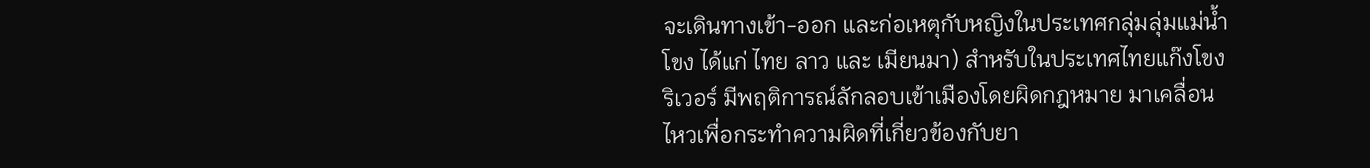จะเดินทางเข้า-ออก และก่อเหตุกับหญิงในประเทศกลุ่มลุ่มแม่น้ำโขง ได้แก่ ไทย ลาว และ เมียนมา) สำหรับในประเทศไทยแก๊งโขงริเวอร์ มีพฤติการณ์ลักลอบเข้าเมืองโดยผิดกฎหมาย มาเคลื่อนไหวเพื่อกระทำความผิดที่เกี่ยวข้องกับยา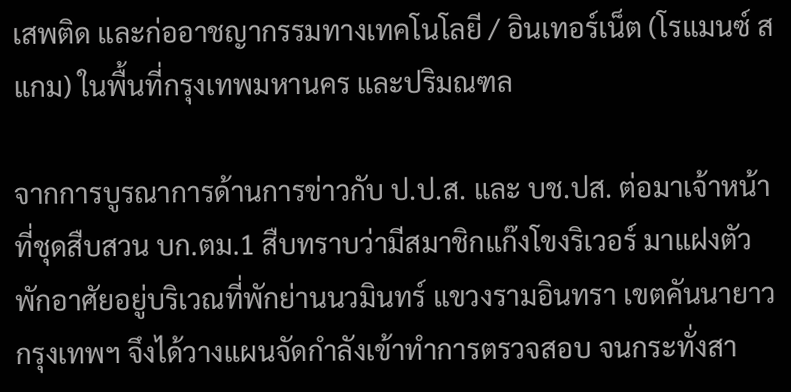เสพติด และก่ออาชญากรรมทางเทคโนโลยี / อินเทอร์เน็ต (โรแมนซ์ สแกม) ในพื้นที่กรุงเทพมหานคร และปริมณฑล

จากการบูรณาการด้านการข่าวกับ ป.ป.ส. และ บช.ปส. ต่อมาเจ้าหน้าที่ชุดสืบสวน บก.ตม.1 สืบทราบว่ามีสมาชิกแก๊งโขงริเวอร์ มาแฝงตัวพักอาศัยอยู่บริเวณที่พักย่านนวมินทร์ แขวงรามอินทรา เขตคันนายาว กรุงเทพฯ จึงได้วางแผนจัดกำลังเข้าทำการตรวจสอบ จนกระทั่งสา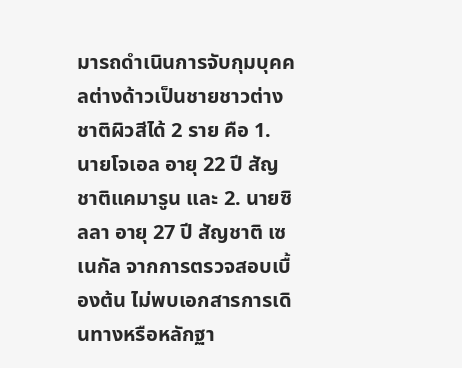มารถดำเนินการจับกุมบุคคลต่างด้าวเป็นชายชาวต่างชาติผิวสีได้ 2 ราย คือ 1. นายโจเอล อายุ 22 ปี สัญชาติแคมารูน และ 2. นายซิลลา อายุ 27 ปี สัญชาติ เซเนกัล จากการตรวจสอบเบื้องต้น ไม่พบเอกสารการเดินทางหรือหลักฐา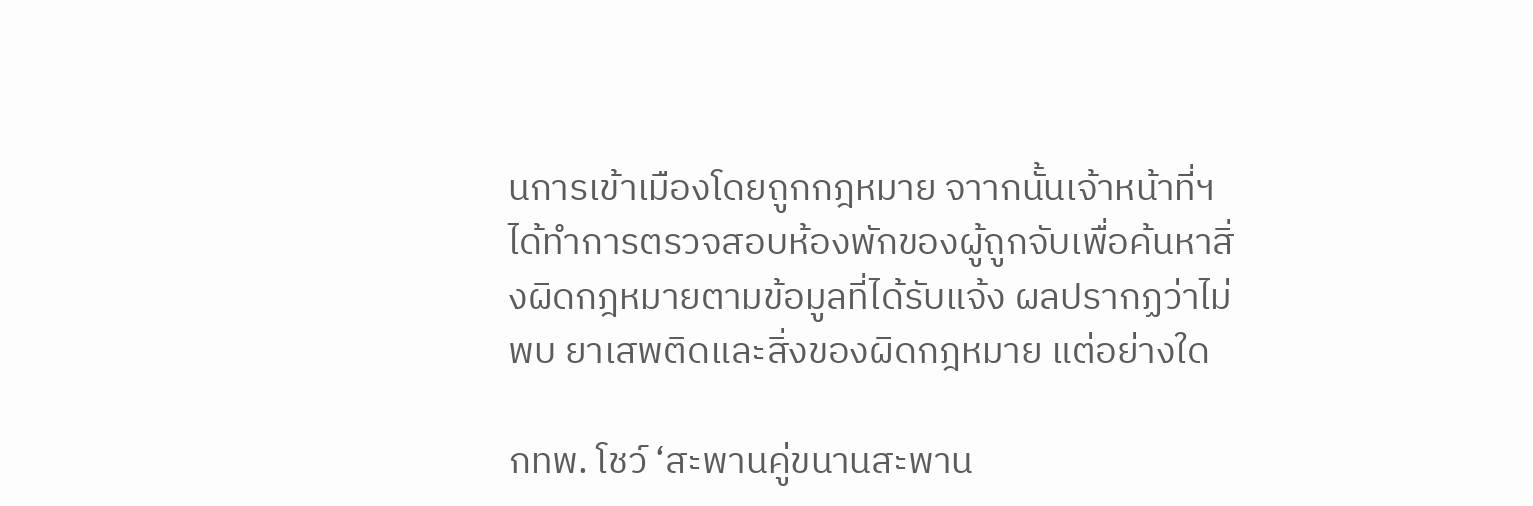นการเข้าเมืองโดยถูกกฎหมาย จาากนั้นเจ้าหน้าที่ฯ ได้ทำการตรวจสอบห้องพักของผู้ถูกจับเพื่อค้นหาสิ่งผิดกฎหมายตามข้อมูลที่ได้รับแจ้ง ผลปรากฏว่าไม่พบ ยาเสพติดและสิ่งของผิดกฎหมาย แต่อย่างใด

กทพ. โชว์ ‘สะพานคู่ขนานสะพาน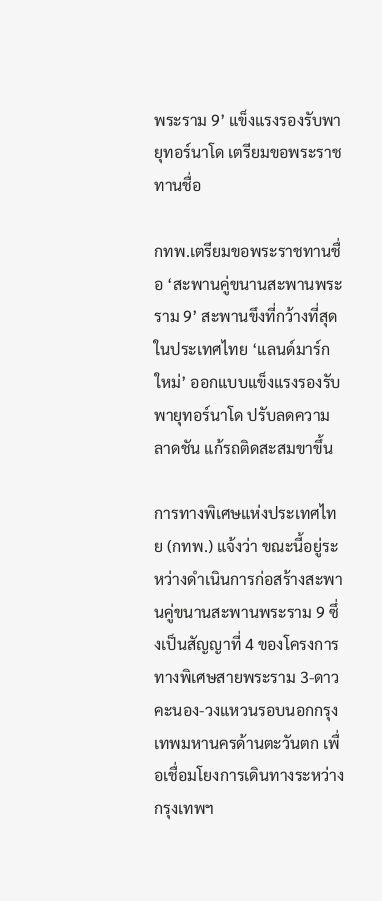พระราม 9’ แข็งแรงรองรับพายุทอร์นาโด เตรียมขอพระราชทานชื่อ

กทพ.เตรียมขอพระราชทานชื่อ ‘สะพานคู่ขนานสะพานพระราม 9’ สะพานขึงที่กว้างที่สุดในประเทศไทย ‘แลนด์มาร์กใหม่’ ออกแบบแข็งแรงรองรับพายุทอร์นาโด ปรับลดความลาดชัน แก้รถติดสะสมขาขึ้น

การทางพิเศษแห่งประเทศไทย (กทพ.) แจ้งว่า ขณะนี้อยู่ระหว่างดำเนินการก่อสร้างสะพานคู่ขนานสะพานพระราม 9 ซึ่งเป็นสัญญาที่ 4 ของโครงการทางพิเศษสายพระราม 3-ดาวคะนอง-วงแหวนรอบนอกกรุงเทพมหานครด้านตะวันตก เพื่อเชื่อมโยงการเดินทางระหว่างกรุงเทพฯ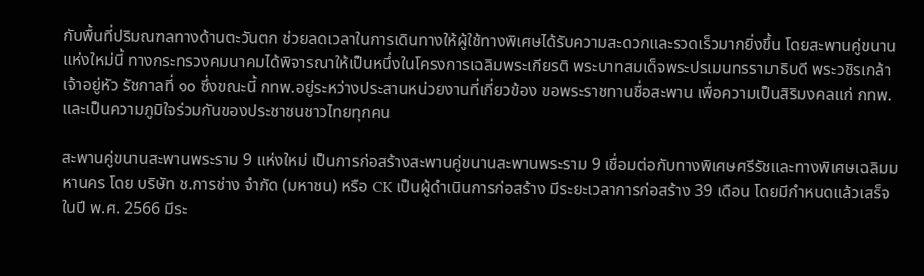กับพื้นที่ปริมณฑลทางด้านตะวันตก ช่วยลดเวลาในการเดินทางให้ผู้ใช้ทางพิเศษได้รับความสะดวกและรวดเร็วมากยิ่งขึ้น โดยสะพานคู่ขนานแห่งใหม่นี้ ทางกระทรวงคมนาคมได้พิจารณาให้เป็นหนึ่งในโครงการเฉลิมพระเกียรติ พระบาทสมเด็จพระปรเมนทรรามาธิบดี พระวชิรเกล้าเจ้าอยู่หัว รัชกาลที่ ๑๐ ซึ่งขณะนี้ กทพ.อยู่ระหว่างประสานหน่วยงานที่เกี่ยวข้อง ขอพระราชทานชื่อสะพาน เพื่อความเป็นสิริมงคลแก่ กทพ. และเป็นความภูมิใจร่วมกันของประชาชนชาวไทยทุกคน

สะพานคู่ขนานสะพานพระราม 9 แห่งใหม่ เป็นการก่อสร้างสะพานคู่ขนานสะพานพระราม 9 เชื่อมต่อกับทางพิเศษศรีรัชและทางพิเศษเฉลิมมหานคร โดย บริษัท ช.การช่าง จำกัด (มหาชน) หรือ CK เป็นผู้ดำเนินการก่อสร้าง มีระยะเวลาการก่อสร้าง 39 เดือน โดยมีกำหนดแล้วเสร็จในปี พ.ศ. 2566 มีระ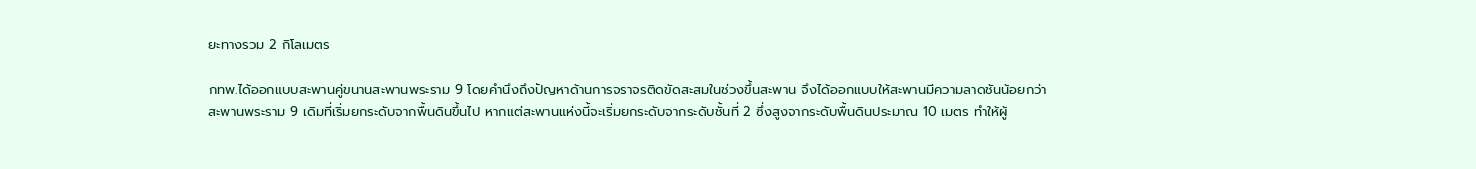ยะทางรวม 2 กิโลเมตร

กทพ.ได้ออกแบบสะพานคู่ขนานสะพานพระราม 9 โดยคำนึงถึงปัญหาด้านการจราจรติดขัดสะสมในช่วงขึ้นสะพาน จึงได้ออกแบบให้สะพานมีความลาดชันน้อยกว่าสะพานพระราม 9 เดิมที่เริ่มยกระดับจากพื้นดินขึ้นไป หากแต่สะพานแห่งนี้จะเริ่มยกระดับจากระดับชั้นที่ 2 ซึ่งสูงจากระดับพื้นดินประมาณ 10 เมตร ทำให้ผู้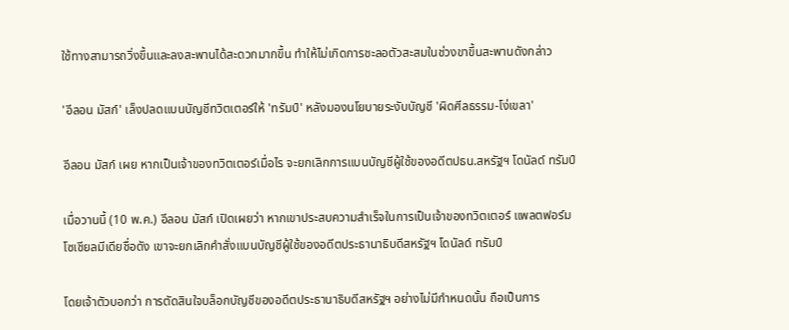ใช้ทางสามารถวิ่งขึ้นและลงสะพานได้สะดวกมากขึ้น ทำให้ไม่เกิดการชะลอตัวสะสมในช่วงขาขึ้นสะพานดังกล่าว

'อีลอน มัสก์' เล็งปลดแบนบัญชีทวิตเตอร์ให้ 'ทรัมป์' หลังมองนโยบายระงับบัญชี 'ผิดศีลธรรม-โง่เขลา'

อีลอน มัสก์ เผย หากเป็นเจ้าของทวิตเตอร์เมื่อไร จะยกเลิกการแบนบัญชีผู้ใช้ของอดีตปธน.สหรัฐฯ โดนัลด์ ทรัมป์

เมื่อวานนี้ (10 พ.ค.) อีลอน มัสก์ เปิดเผยว่า หากเขาประสบความสำเร็จในการเป็นเจ้าของทวิตเตอร์ แพลตฟอร์มโซเชียลมีเดียชื่อดัง เขาจะยกเลิกคำสั่งแบนบัญชีผู้ใช้ของอดีตประธานาธิบดีสหรัฐฯ โดนัลด์ ทรัมป์

โดยเจ้าตัวบอกว่า การตัดสินใจบล็อกบัญชีของอดีตประธานาธิบดีสหรัฐฯ อย่างไม่มีกำหนดนั้น ถือเป็นการ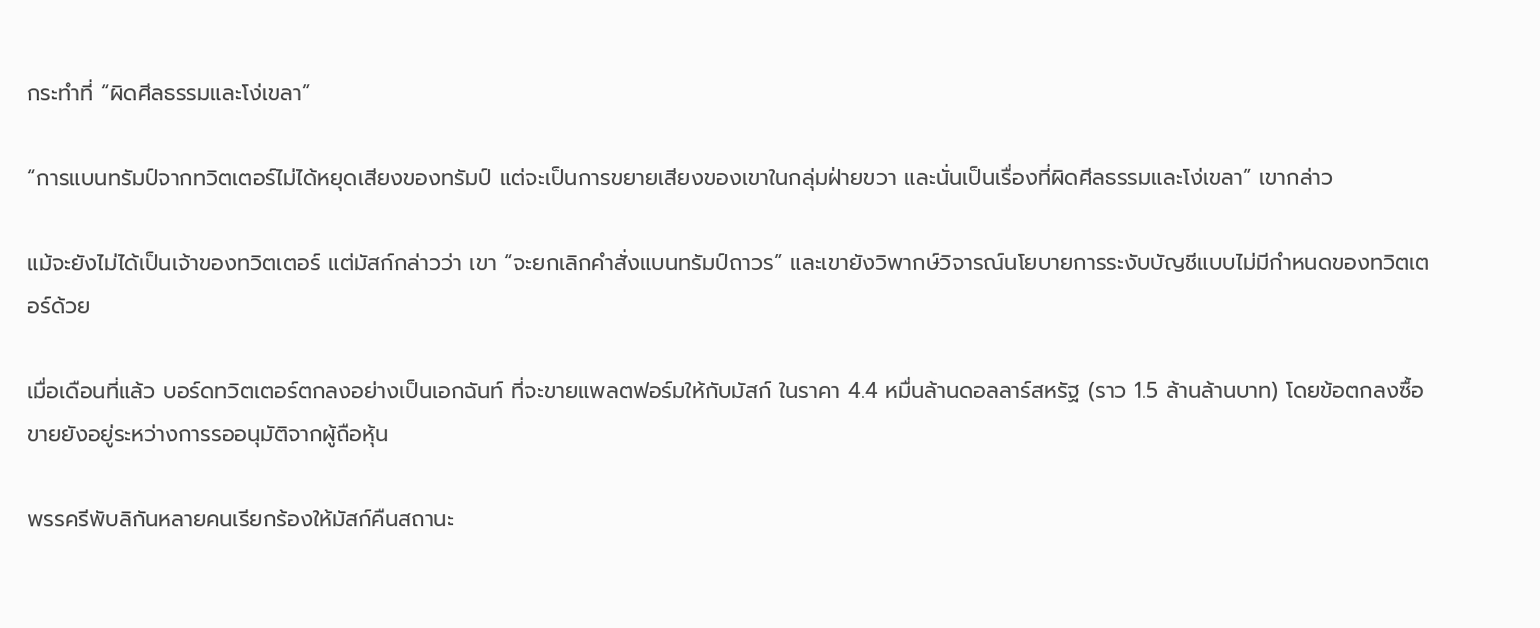กระทำที่ “ผิดศีลธรรมและโง่เขลา”

“การแบนทรัมป์จากทวิตเตอร์ไม่ได้หยุดเสียงของทรัมป์ แต่จะเป็นการขยายเสียงของเขาในกลุ่มฝ่ายขวา และนั่นเป็นเรื่องที่ผิดศีลธรรมและโง่เขลา” เขากล่าว

แม้จะยังไม่ได้เป็นเจ้าของทวิตเตอร์ แต่มัสก์กล่าวว่า เขา “จะยกเลิกคำสั่งแบนทรัมป์ถาวร” และเขายังวิพากษ์วิจารณ์นโยบายการระงับบัญชีแบบไม่มีกำหนดของทวิตเตอร์ด้วย

เมื่อเดือนที่แล้ว บอร์ดทวิตเตอร์ตกลงอย่างเป็นเอกฉันท์ ที่จะขายแพลตฟอร์มให้กับมัสก์ ในราคา 4.4 หมื่นล้านดอลลาร์สหรัฐ (ราว 1.5 ล้านล้านบาท) โดยข้อตกลงซื้อขายยังอยู่ระหว่างการรออนุมัติจากผู้ถือหุ้น

พรรครีพับลิกันหลายคนเรียกร้องให้มัสก์คืนสถานะ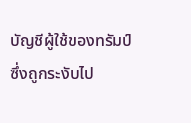บัญชีผู้ใช้ของทรัมป์ ซึ่งถูกระงับไป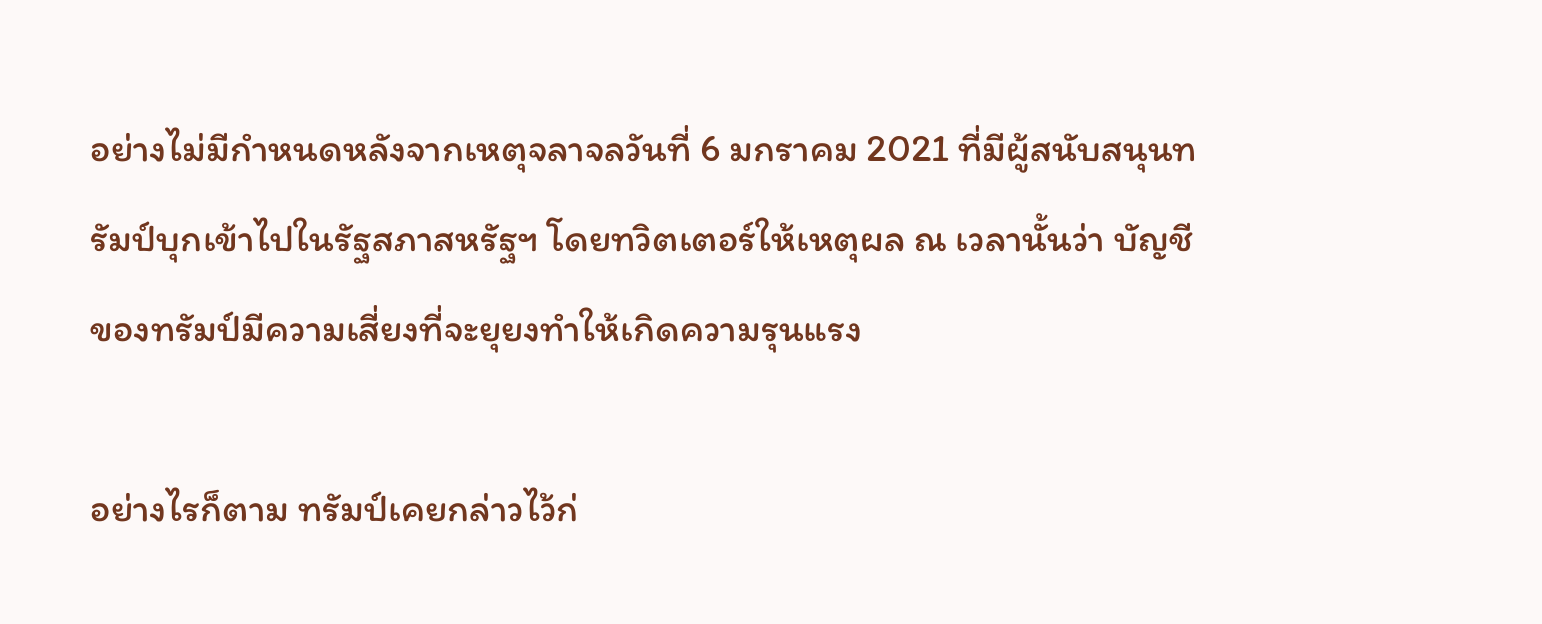อย่างไม่มีกำหนดหลังจากเหตุจลาจลวันที่ 6 มกราคม 2021 ที่มีผู้สนับสนุนทรัมป์บุกเข้าไปในรัฐสภาสหรัฐฯ โดยทวิตเตอร์ให้เหตุผล ณ เวลานั้นว่า บัญชีของทรัมป์มีความเสี่ยงที่จะยุยงทำให้เกิดความรุนแรง

อย่างไรก็ตาม ทรัมป์เคยกล่าวไว้ก่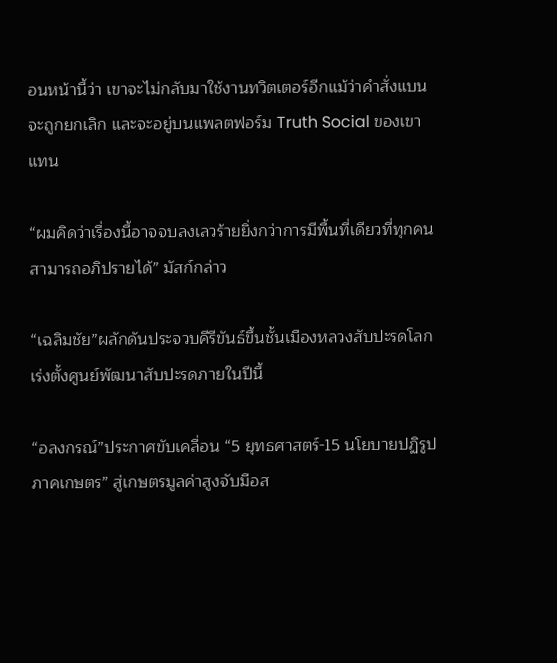อนหน้านี้ว่า เขาจะไม่กลับมาใช้งานทวิตเตอร์อีกแม้ว่าคำสั่งแบนจะถูกยกเลิก และจะอยู่บนแพลตฟอร์ม Truth Social ของเขาแทน

“ผมคิดว่าเรื่องนี้อาจจบลงเลวร้ายยิ่งกว่าการมีพื้นที่เดียวที่ทุกคนสามารถอภิปรายได้” มัสก์กล่าว

“เฉลิมชัย”ผลักดันประจวบคีรีขันธ์ขึ้นชั้นเมืองหลวงสับปะรดโลก เร่งตั้งศูนย์พัฒนาสับปะรดภายในปีนี้

“อลงกรณ์”ประกาศขับเคลื่อน “5 ยุทธศาสตร์-15 นโยบายปฏิรูปภาคเกษตร” สู่เกษตรมูลค่าสูงจับมือส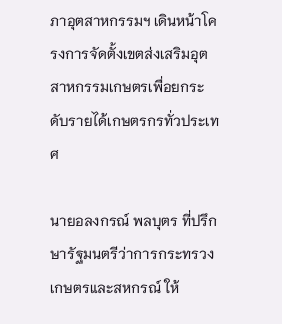ภาอุตสาหกรรมฯ เดินหน้าโครงการจัดตั้งเขตส่งเสริมอุตสาหกรรมเกษตรเพื่อยกระดับรายได้เกษตรกรทั่วประเทศ

นายอลงกรณ์ พลบุตร ที่ปรึกษารัฐมนตรีว่าการกระทรวงเกษตรและสหกรณ์ ให้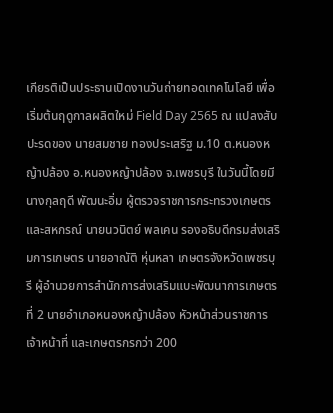เกียรติเป็นประธานเปิดงานวันถ่ายทอดเทคโนโลยี เพื่อเริ่มต้นฤดูกาลผลิตใหม่ Field Day 2565 ณ แปลงสับปะรดของ นายสมชาย ทองประเสริฐ ม.10 ต.หนองหญ้าปล้อง อ.หนองหญ้าปล้อง จ.เพชรบุรี ในวันนี้โดยมี นางกุลฤดี พัฒนะอิ่ม ผู้ตรวจราชการกระทรวงเกษตรและสหกรณ์ นายนวนิตย์ พลเคน รองอธิบดีกรมส่งเสริมการเกษตร นายอาณัติ หุ่นหลา เกษตรจังหวัดเพชรบุรี ผู้อำนวยการสำนักการส่งเสริมแบะพัฒนาการเกษตรที่ 2 นายอำเภอหนองหญ้าปล้อง หัวหน้าส่วนราชการ เจ้าหน้าที่ และเกษตรกรกว่า 200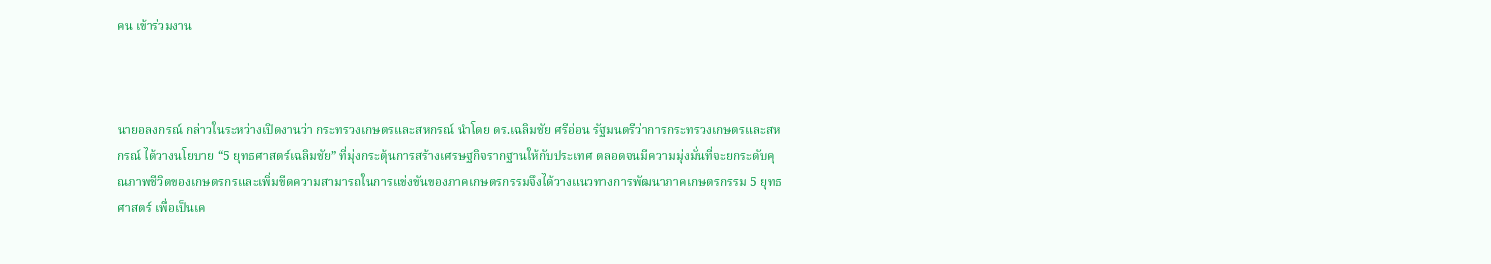คน เข้าร่วมงาน



นายอลงกรณ์ กล่าวในระหว่างเปิดงานว่า กระทรวงเกษตรและสหกรณ์ นำโดย ดร.เฉลิมชัย ศรีอ่อน รัฐมนตรีว่าการกระทรวงเกษตรและสหกรณ์ ได้วางนโยบาย “5 ยุทธศาสตร์เฉลิมชัย” ที่มุ่งกระตุ้นการสร้างเศรษฐกิจรากฐานให้กับประเทศ ตลอดจนมีความมุ่งมั่นที่จะยกระดับคุณภาพชีวิตของเกษตรกรและเพิ่มขีดความสามารถในการแข่งขันของภาคเกษตรกรรมจึงได้วางแนวทางการพัฒนาภาคเกษตรกรรม 5 ยุทธศาสตร์ เพื่อเป็นเค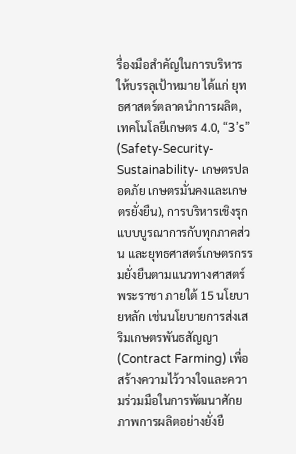รื่องมือสำคัญในการบริหารให้บรรลุเป้าหมาย ได้แก่ ยุทธศาสตร์ตลาดนำการผลิต, เทคโนโลยีเกษตร 4.0, “3’s” (Safety-Security-Sustainability- เกษตรปลอดภัย เกษตรมั่นคงและเกษตรยั่งยืน), การบริหารเชิงรุกแบบบูรณาการกับทุกภาคส่วน และยุทธศาสตร์เกษตรกรรมยั่งยืนตามแนวทางศาสตร์พระราชา ภายใต้ 15 นโยบายหลัก เช่นนโยบายการส่งเสริมเกษตรพันธสัญญา (Contract Farming) เพื่อสร้างความไว้วางใจและความร่วมมือในการพัฒนาศักยภาพการผลิตอย่างยั่งยื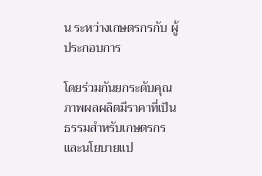น ระหว่างเกษตรกรกับ ผู้ประกอบการ

โดยร่วมกันยกระดับคุณภาพผลผลิตมีราคาที่เป็นธรรมสำหรับเกษตรกร และนโยบายแป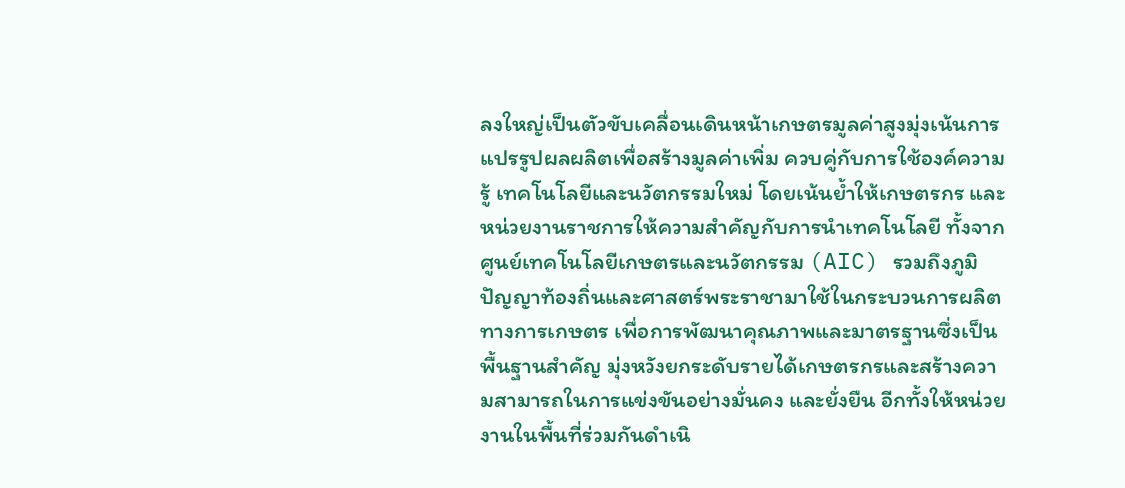ลงใหญ่เป็นตัวขับเคลื่อนเดินหน้าเกษตรมูลค่าสูงมุ่งเน้นการแปรรูปผลผลิตเพื่อสร้างมูลค่าเพิ่ม ควบคู่กับการใช้องค์ความรู้ เทคโนโลยีและนวัตกรรมใหม่ โดยเน้นย้ำให้เกษตรกร และหน่วยงานราชการให้ความสำคัญกับการนำเทคโนโลยี ทั้งจากศูนย์เทคโนโลยีเกษตรและนวัตกรรม (AIC) รวมถึงภูมิปัญญาท้องถิ่นและศาสตร์พระราชามาใช้ในกระบวนการผลิตทางการเกษตร เพื่อการพัฒนาคุณภาพและมาตรฐานซึ่งเป็นพื้นฐานสำคัญ มุ่งหวังยกระดับรายได้เกษตรกรและสร้างความสามารถในการแข่งขันอย่างมั่นคง และยั่งยืน อีกทั้งให้หน่วยงานในพื้นที่ร่วมกันดำเนิ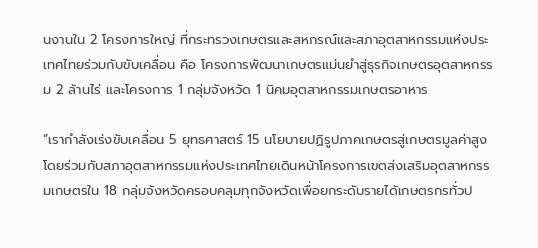นงานใน 2 โครงการใหญ่ ที่กระทรวงเกษตรและสหกรณ์และสภาอุตสาหกรรมแห่งประเทศไทยร่วมกับขับเคลื่อน คือ โครงการพัฒนาเกษตรแม่นยำสู่ธุรกิจเกษตรอุตสาหกรรม 2 ล้านไร่ และโครงการ 1 กลุ่มจังหวัด 1 นิคมอุตสาหกรรมเกษตรอาหาร

“เรากำลังเร่งขับเคลื่อน 5 ยุทธศาสตร์ 15 นโยบายปฏิรูปภาคเกษตรสู่เกษตรมูลค่าสูงโดยร่วมกับสภาอุตสาหกรรมแห่งประเทศไทยเดินหน้าโครงการเขตส่งเสริมอุตสาหกรรมเกษตรใน 18 กลุ่มจังหวัดครอบคลุมทุกจังหวัดเพื่อยกระดับรายได้เกษตรกรทั่วป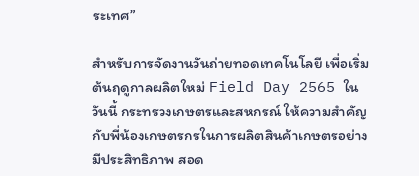ระเทศ”

สำหรับการจัดงานวันถ่ายทอดเทคโนโลยี เพื่อเริ่มต้นฤดูกาลผลิตใหม่ Field Day 2565 ในวันนี้ กระทรวงเกษตรและสหกรณ์ ให้ความสำคัญกับพี่น้องเกษตรกรในการผลิตสินค้าเกษตรอย่างมีประสิทธิภาพ สอด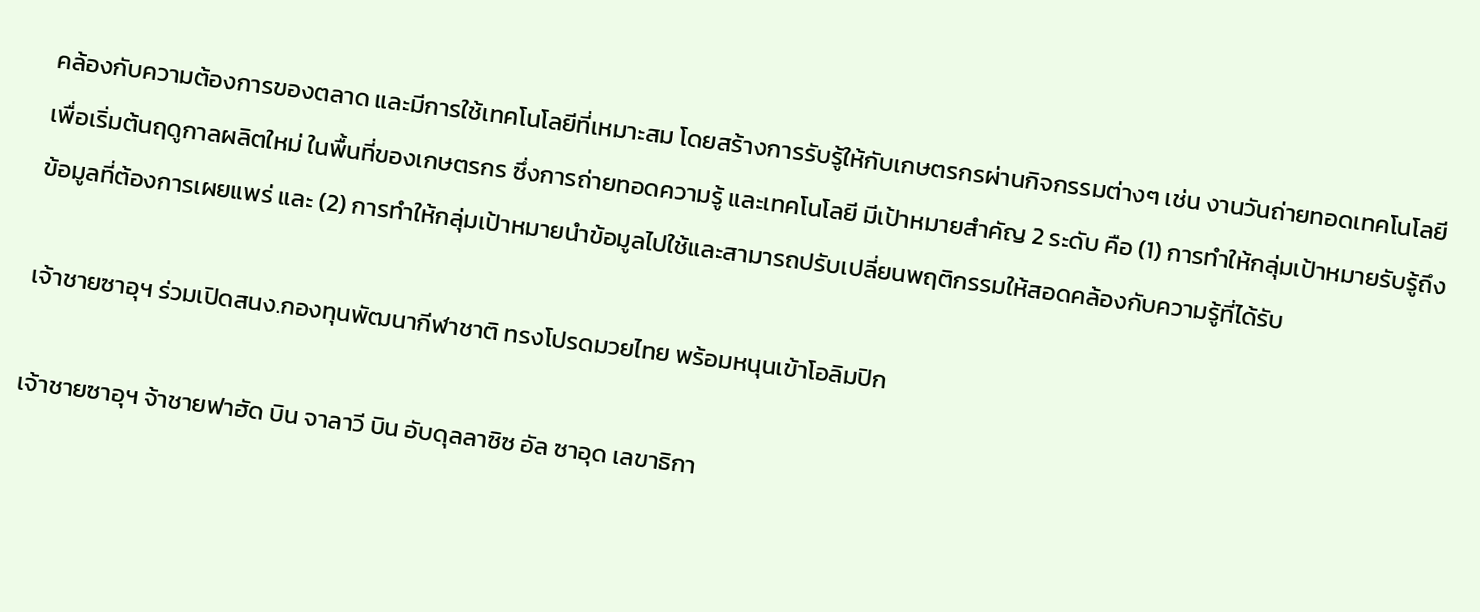คล้องกับความต้องการของตลาด และมีการใช้เทคโนโลยีที่เหมาะสม โดยสร้างการรับรู้ให้กับเกษตรกรผ่านกิจกรรมต่างๆ เช่น งานวันถ่ายทอดเทคโนโลยีเพื่อเริ่มต้นฤดูกาลผลิตใหม่ ในพื้นที่ของเกษตรกร ซึ่งการถ่ายทอดความรู้ และเทคโนโลยี มีเป้าหมายสำคัญ 2 ระดับ คือ (1) การทำให้กลุ่มเป้าหมายรับรู้ถึงข้อมูลที่ต้องการเผยแพร่ และ (2) การทำให้กลุ่มเป้าหมายนำข้อมูลไปใช้และสามารถปรับเปลี่ยนพฤติกรรมให้สอดคล้องกับความรู้ที่ได้รับ

เจ้าชายซาอุฯ ร่วมเปิดสนง.กองทุนพัฒนากีฬาชาติ ทรงโปรดมวยไทย พร้อมหนุนเข้าโอลิมปิก

เจ้าชายซาอุฯ จ้าชายฟาฮัด บิน จาลาวี บิน อับดุลลาซิซ อัล ซาอุด เลขาธิกา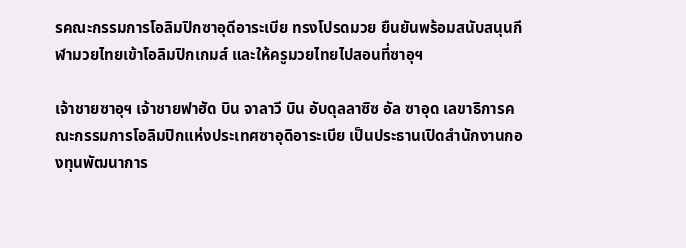รคณะกรรมการโอลิมปิกซาอุดีอาระเบีย ทรงโปรดมวย ยืนยันพร้อมสนับสนุนกีฬามวยไทยเข้าโอลิมปิกเกมส์ และให้ครูมวยไทยไปสอนที่ซาอุฯ

เจ้าชายซาอุฯ เจ้าชายฟาฮัด บิน จาลาวี บิน อับดุลลาซิซ อัล ซาอุด เลขาธิการคณะกรรมการโอลิมปิกแห่งประเทศซาอุดิอาระเบีย เป็นประธานเปิดสำนักงานกองทุนพัฒนาการ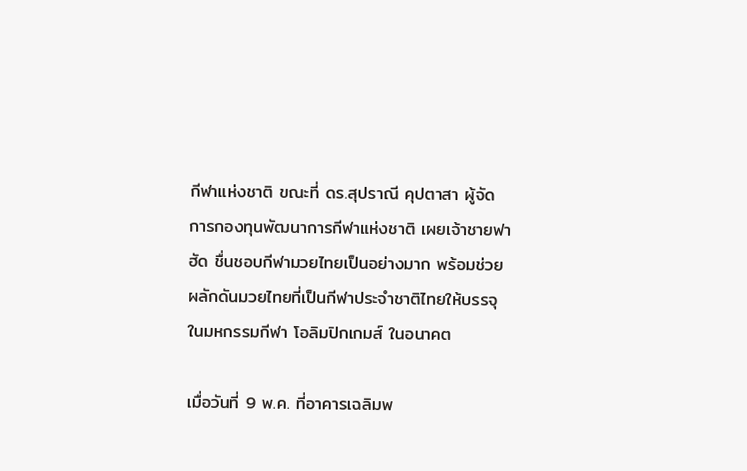กีฬาแห่งชาติ ขณะที่ ดร.สุปราณี คุปตาสา ผู้จัดการกองทุนพัฒนาการกีฬาแห่งชาติ เผยเจ้าชายฟาฮัด ชื่นชอบกีฬามวยไทยเป็นอย่างมาก พร้อมช่วยผลักดันมวยไทยที่เป็นกีฬาประจำชาติไทยให้บรรจุในมหกรรมกีฬา โอลิมปิกเกมส์ ในอนาคต

เมื่อวันที่ 9 พ.ค. ที่อาคารเฉลิมพ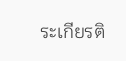ระเกียรติ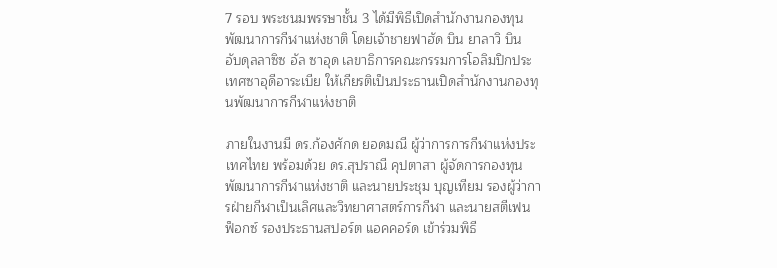7 รอบ พระชนมพรรษาชั้น 3 ได้มีพิธีเปิดสำนักงานกองทุนพัฒนาการกีฬาแห่งชาติ โดยเจ้าชายฟาฮัด บิน ยาลาวิ บิน อับดุลลาซิซ อัล ซาอุด เลขาธิการคณะกรรมการโอลิมปิกประเทศซาอุดีอาระเบีย ให้เกียรติเป็นประธานเปิดสำนักงานกองทุนพัฒนาการกีฬาแห่งชาติ

ภายในงานมี ดร.ก้องศักด ยอดมณี ผู้ว่าการการกีฬาแห่งประเทศไทย พร้อมด้วย ดร.สุปราณี คุปตาสา ผู้จัดการกองทุนพัฒนาการกีฬาแห่งชาติ และนายประชุม บุญเทียม รองผู้ว่าการฝ่ายกีฬาเป็นเลิศและวิทยาศาสตร์การกีฬา และนายสตีเฟน ฟ็อกซ์ รองประธานสปอร์ต แอคคอร์ด เข้าร่วมพิธี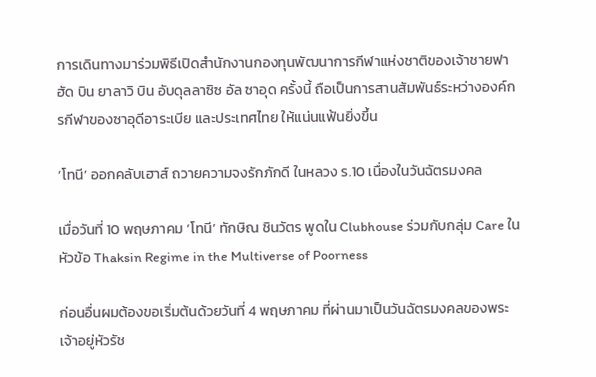การเดินทางมาร่วมพิธีเปิดสำนักงานกองทุนพัฒนาการกีฬาแห่งชาติของเจ้าชายฟาฮัด บิน ยาลาวิ บิน อับดุลลาซิซ อัล ซาอุด ครั้งนี้ ถือเป็นการสานสัมพันธ์ระหว่างองค์กรกีฬาของซาอุดีอาระเบีย และประเทศไทย ให้แน่นแฟ้นยิ่งขึ้น

‘โทนี’ ออกคลับเฮาส์ ถวายความจงรักภักดี ในหลวง ร.10 เนื่องในวันฉัตรมงคล

เมื่อวันที่ 10 พฤษภาคม ‘โทนี’ ทักษิณ ชินวัตร พูดใน Clubhouse ร่วมกับกลุ่ม Care ในหัวข้อ Thaksin Regime in the Multiverse of Poorness

ก่อนอื่นผมต้องขอเริ่มต้นด้วยวันที่ 4 พฤษภาคม ที่ผ่านมาเป็นวันฉัตรมงคลของพระเจ้าอยู่หัวรัช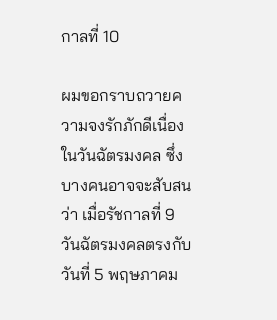กาลที่ 10

ผมขอกราบถวายความจงรักภักดีเนื่องในวันฉัตรมงคล ซึ่งบางคนอาจจะสับสนว่า เมื่อรัชกาลที่ 9 วันฉัตรมงคลตรงกับวันที่ 5 พฤษภาคม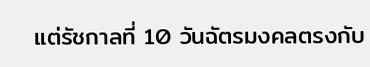แต่รัชกาลที่ 10 วันฉัตรมงคลตรงกับ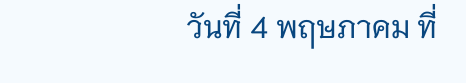วันที่ 4 พฤษภาคม ที่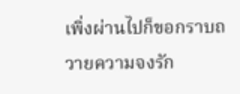เพิ่งผ่านไปก็ขอกราบถวายความจงรัก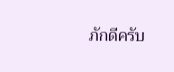ภักดีครับ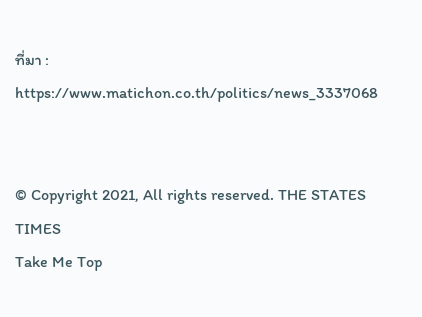ที่มา : https://www.matichon.co.th/politics/news_3337068


© Copyright 2021, All rights reserved. THE STATES TIMES
Take Me Top